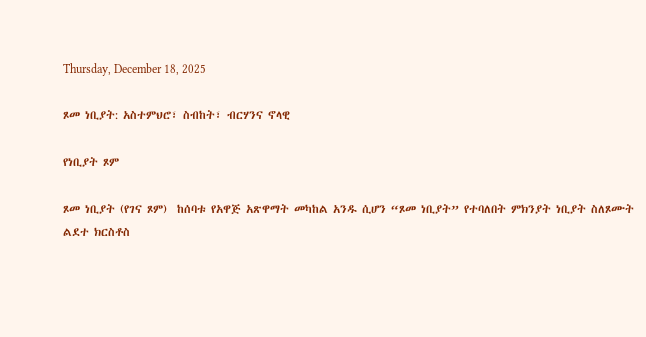Thursday, December 18, 2025

ጾመ ነቢያት: አስተምህሮ፣ ስብከት፣ ብርሃንና ኖላዊ

የነቢያት ጾም

ጾመ ነቢያት (የገና ጾም)  ከሰባቱ የአዋጅ አጽዋማት መካከል አንዱ ሲሆን “ጾመ ነቢያት” የተባለበት ምክንያት ነቢያት ስለጾሙት
ልደተ ክርስቶስ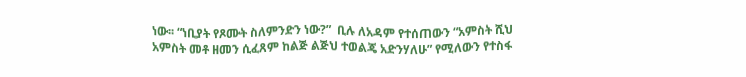ነው፡፡ “ነቢያት የጾሙት ስለምንድን ነው?”  ቢሉ ለአዳም የተሰጠውን “አምስት ሺህ አምስት መቶ ዘመን ሲፈጸም ከልጅ ልጅህ ተወልጄ አድንሃለሁ” የሚለውን የተስፋ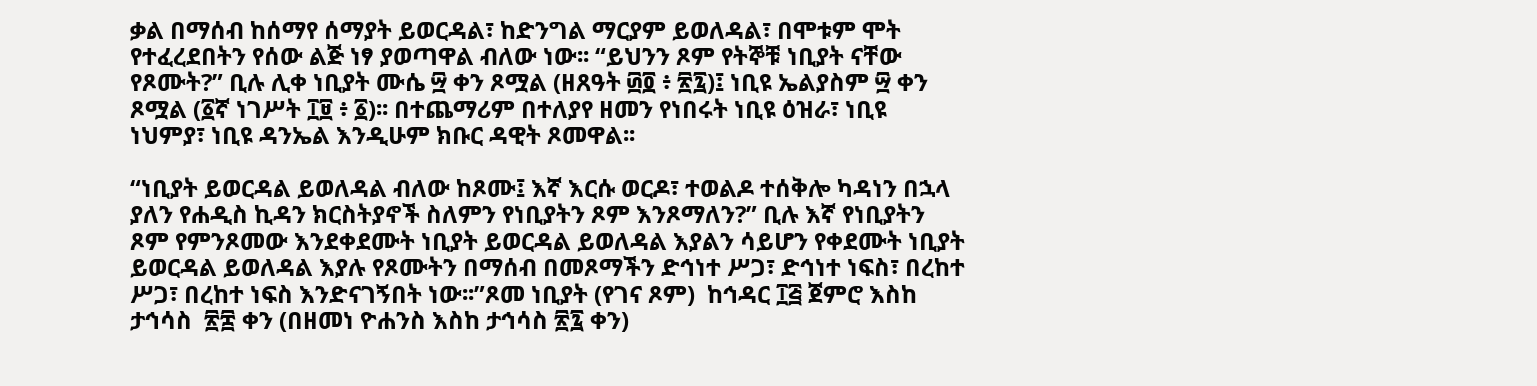ቃል በማሰብ ከሰማየ ሰማያት ይወርዳል፣ ከድንግል ማርያም ይወለዳል፣ በሞቱም ሞት የተፈረደበትን የሰው ልጅ ነፃ ያወጣዋል ብለው ነው፡፡ “ይህንን ጾም የትኞቹ ነቢያት ናቸው የጾሙት?” ቢሉ ሊቀ ነቢያት ሙሴ ፵ ቀን ጾሟል (ዘጸዓት ፴፬ ፥ ፳፯)፤ ነቢዩ ኤልያስም ፵ ቀን ጾሟል (፩ኛ ነገሥት ፲፱ ፥ ፩)፡፡ በተጨማሪም በተለያየ ዘመን የነበሩት ነቢዩ ዕዝራ፣ ነቢዩ ነህምያ፣ ነቢዩ ዳንኤል እንዲሁም ክቡር ዳዊት ጾመዋል፡፡

“ነቢያት ይወርዳል ይወለዳል ብለው ከጾሙ፤ እኛ እርሱ ወርዶ፣ ተወልዶ ተሰቅሎ ካዳነን በኋላ ያለን የሐዲስ ኪዳን ክርስትያኖች ስለምን የነቢያትን ጾም እንጾማለን?” ቢሉ እኛ የነቢያትን ጾም የምንጾመው እንደቀደሙት ነቢያት ይወርዳል ይወለዳል እያልን ሳይሆን የቀደሙት ነቢያት ይወርዳል ይወለዳል እያሉ የጾሙትን በማሰብ በመጾማችን ድኅነተ ሥጋ፣ ድኅነተ ነፍስ፣ በረከተ ሥጋ፣ በረከተ ነፍስ እንድናገኝበት ነው፡፡”ጾመ ነቢያት (የገና ጾም)  ከኅዳር ፲፭ ጀምሮ እስከ ታኅሳስ  ፳፰ ቀን (በዘመነ ዮሐንስ እስከ ታኅሳስ ፳፯ ቀን)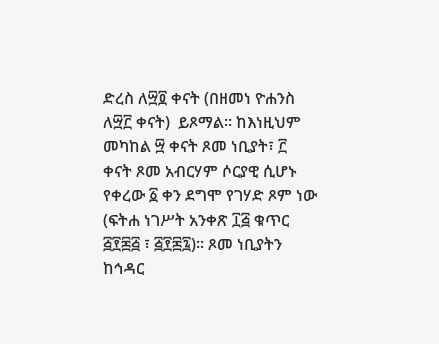ድረስ ለ፵፬ ቀናት (በዘመነ ዮሐንስ ለ፵፫ ቀናት)  ይጾማል፡፡ ከእነዚህም መካከል ፵ ቀናት ጾመ ነቢያት፣ ፫ ቀናት ጾመ አብርሃም ሶርያዊ ሲሆኑ የቀረው ፩ ቀን ደግሞ የገሃድ ጾም ነው (ፍትሐ ነገሥት አንቀጽ ፲፭ ቁጥር ፭፻፷፭ ፣ ፭፻፷፯)፡፡ ጾመ ነቢያትን ከኅዳር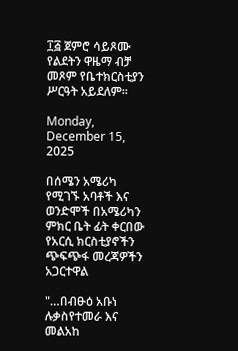፲፭ ጀምሮ ሳይጾሙ የልደትን ዋዜማ ብቻ መጾም የቤተክርስቲያን ሥርዓት አይደለም፡፡

Monday, December 15, 2025

በሰሜን አሜሪካ የሚገኙ አባቶች እና ወንድሞች በአሜሪካን ምክር ቤት ፊት ቀርበው የአርሲ ክርስቲያኖችን ጭፍጭፋ መረጃዎችን አጋርተዋል

"…በብፁዕ አቡነ ሉቃስየተመራ እና መልአከ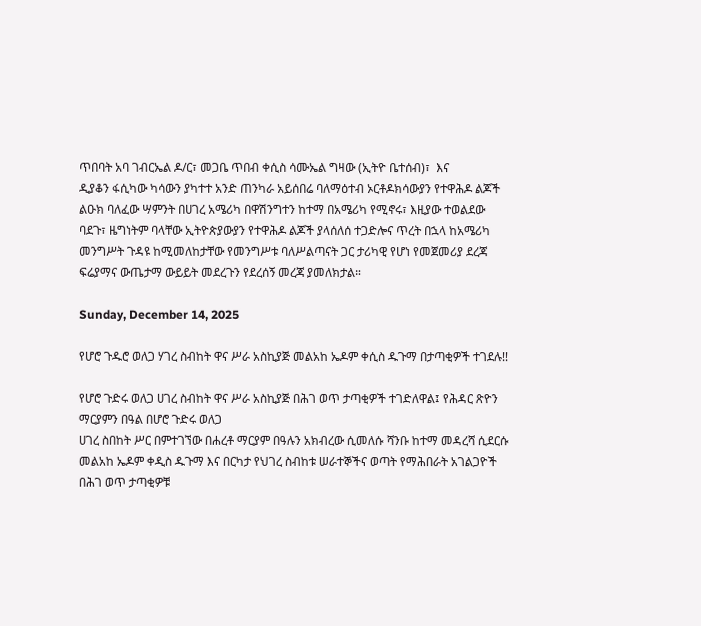ጥበባት አባ ገብርኤል ዶ/ር፣ መጋቤ ጥበብ ቀሲስ ሳሙኤል ግዛው (ኢትዮ ቤተሰብ)፣  እና
ዲያቆን ፋሲካው ካሳውን ያካተተ አንድ ጠንካራ አይሰበሬ ባለማዕተብ ኦርቶዶክሳውያን የተዋሕዶ ልጆች ልዑክ ባለፈው ሣምንት በሀገረ አሜሪካ በዋሽንግተን ከተማ በአሜሪካ የሚኖሩ፣ እዚያው ተወልደው ባደጉ፣ ዜግነትም ባላቸው ኢትዮጵያውያን የተዋሕዶ ልጆች ያላሰለሰ ተጋድሎና ጥረት በኋላ ከአሜሪካ መንግሥት ጉዳዩ ከሚመለከታቸው የመንግሥቱ ባለሥልጣናት ጋር ታሪካዊ የሆነ የመጀመሪያ ደረጃ ፍሬያማና ውጤታማ ውይይት መደረጉን የደረሰኝ መረጃ ያመለክታል።

Sunday, December 14, 2025

የሆሮ ጉዱሮ ወለጋ ሃገረ ስብከት ዋና ሥራ አስኪያጅ መልአከ ኤዶም ቀሲስ ዱጉማ በታጣቂዎች ተገደሉ!!

የሆሮ ጉድሩ ወለጋ ሀገረ ስብከት ዋና ሥራ አስኪያጅ በሕገ ወጥ ታጣቂዎች ተገድለዋል፤ የሕዳር ጽዮን ማርያምን በዓል በሆሮ ጉድሩ ወለጋ
ሀገረ ስበከት ሥር በምተገኘው በሐረቶ ማርያም በዓሉን አክብረው ሲመለሱ ሻንቡ ከተማ መዳረሻ ሲደርሱ መልአከ ኤዶም ቀዲስ ዱጉማ እና በርካታ የህገረ ስብከቱ ሠራተኞችና ወጣት የማሕበራት አገልጋዮች በሕገ ወጥ ታጣቂዎቹ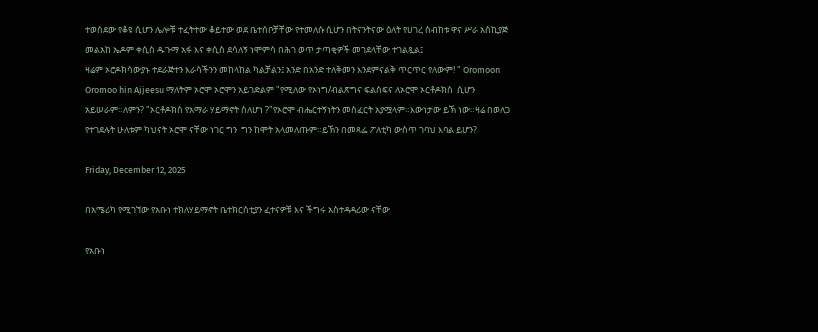ተወስደው የቆዩ ሲሆን ሌሎቹ ተፈትተው ቆይተው ወደ ቤተሰቦቻቸው የተመለሱ ሲሆን በትናንትናው ዕለት የሀገረ ስብከቱ ዋና ሥራ አስኪያጅ መልአከ ኤዶም ቀሲስ ዱጉማ አፋ እና ቀሲስ ደሳለኝ ነሞምሳ በሕገ ወጥ ታጣቂዎች መገደላቸው ተገልጿል፤
ዛሬም ኦሮዶክሳውያኑ ተደራጅተን እራሳችንን መከላከል ካልቻልን፤ አንድ በአንድ ተለቅመን እንደምናልቅ ጥርጥር የለውም! " Oromoon Oromoo hin Ajjeesu ማለትም ኦሮሞ ኦሮሞን አይገድልም "የሚለው የኦነግ/ብልጽግና ፍልስፍና ለኦሮሞ ኦርቶዶክስ  ሲሆን አይሠራም።ለምን? "ኦርቶዶክስ የአማራ ሃይማኖት ስለሆነ ?"የኦሮሞ ብሔርተኝነትን መስፈርት አያሟላም።እውነታው ይኽ ነው።ዛሬ በወለጋ የተገደሉት ሁለቱም ካህናት ኦሮሞ ናቸው ነገር ግን  ግን ከሞት አላመለጡም።ይኽን በመጻፌ ፖለቲካ ውስጥ ገባህ እባል ይሆን?

Friday, December 12, 2025

በአሜሪካ የሚገኘው የአቡነ ተክለሃይማኖት ቤተክርስቲያን ፈተናዎቹ እና ችግሩ አስተዳዳሪው ናቸው

የአቡነ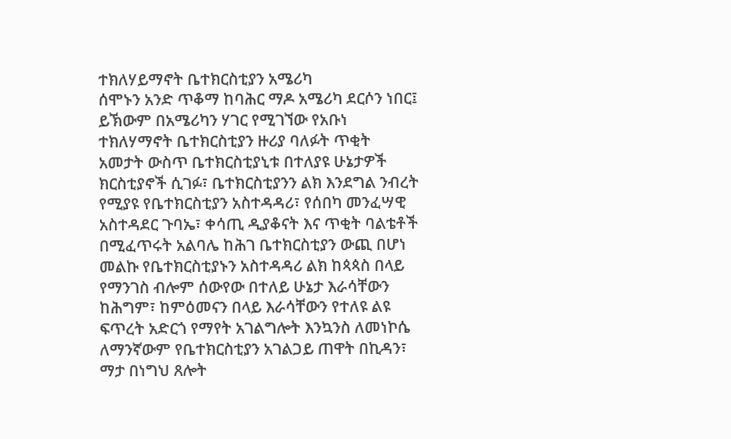ተክለሃይማኖት ቤተክርስቲያን አሜሪካ
ሰሞኑን አንድ ጥቆማ ከባሕር ማዶ አሜሪካ ደርሶን ነበር፤ ይኽውም በአሜሪካን ሃገር የሚገኘው የአቡነ ተክለሃማኖት ቤተክርስቲያን ዙሪያ ባለፉት ጥቂት
አመታት ውስጥ ቤተክርስቲያኒቱ በተለያዩ ሁኔታዎች ክርስቲያኖች ሲገፉ፣ ቤተክርስቲያንን ልክ እንደግል ንብረት የሚያዩ የቤተክርስቲያን አስተዳዳሪ፣ የሰበካ መንፈሣዊ አስተዳደር ጉባኤ፣ ቀሳጢ ዲያቆናት እና ጥቂት ባልቴቶች በሚፈጥሩት አልባሌ ከሕገ ቤተክርስቲያን ውጪ በሆነ መልኩ የቤተክርስቲያኑን አስተዳዳሪ ልክ ከጳጳስ በላይ የማንገስ ብሎም ሰውየው በተለይ ሁኔታ እራሳቸውን ከሕግም፣ ከምዕመናን በላይ እራሳቸውን የተለዩ ልዩ ፍጥረት አድርጎ የማየት አገልግሎት እንኳንስ ለመነኮሴ ለማንኛውም የቤተክርስቲያን አገልጋይ ጠዋት በኪዳን፣ ማታ በነግህ ጸሎት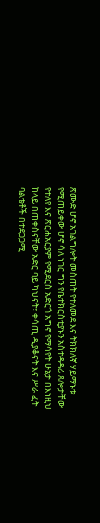ጽሙድ ሆኖ አገልግሎት መስጠት የተለመደ እና ትክክለኛ ሃይማኑቱ የሚጠይቀው ሆኖ ሳለ ነገር ግን የቤተክርስቲያኑን አስተዳዳሪ ጸሎታቸው የተለየ እና ጽርሐአርያም የሚደርስ አድርጎ አግኖ የማሳየት ሁኔታ በእነዚህ ከላይ በጠቀስናቸው አድር ባይ ካህናት፣ ቀሳጢ ዲያቆናት እና ሥራ ፈት ባልቴቶች በተደጋጋሚ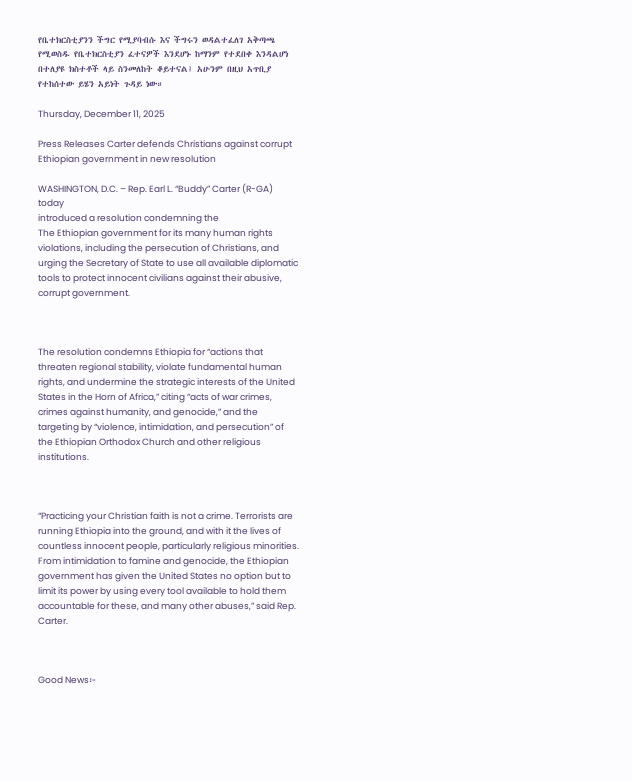የቤተክርስቲያንን ችግር የሚያባብሱ እና ችግሩን ወዳልተፈለገ አቅጣጫ የሚወስዱ የቤተክርስቲያን ፈተናዎች እንደሆኑ ከማንም የተደበቀ እንዳልሆነ በተለያዩ ክስተቶች ላይ ስንመለከት ቆይተናል፤ አሁንም በዚህ አጥቢያ የተከሰተው ይሄን አይነት ጉዳይ ነው።

Thursday, December 11, 2025

Press Releases Carter defends Christians against corrupt Ethiopian government in new resolution

WASHINGTON, D.C. – Rep. Earl L. “Buddy” Carter (R-GA) today
introduced a resolution condemning the
The Ethiopian government for its many human rights violations, including the persecution of Christians, and urging the Secretary of State to use all available diplomatic tools to protect innocent civilians against their abusive, corrupt government.



The resolution condemns Ethiopia for “actions that threaten regional stability, violate fundamental human rights, and undermine the strategic interests of the United States in the Horn of Africa,” citing “acts of war crimes, crimes against humanity, and genocide,” and the targeting by “violence, intimidation, and persecution” of the Ethiopian Orthodox Church and other religious institutions.



“Practicing your Christian faith is not a crime. Terrorists are running Ethiopia into the ground, and with it the lives of countless innocent people, particularly religious minorities. From intimidation to famine and genocide, the Ethiopian government has given the United States no option but to limit its power by using every tool available to hold them accountable for these, and many other abuses,” said Rep. Carter.



Good News፦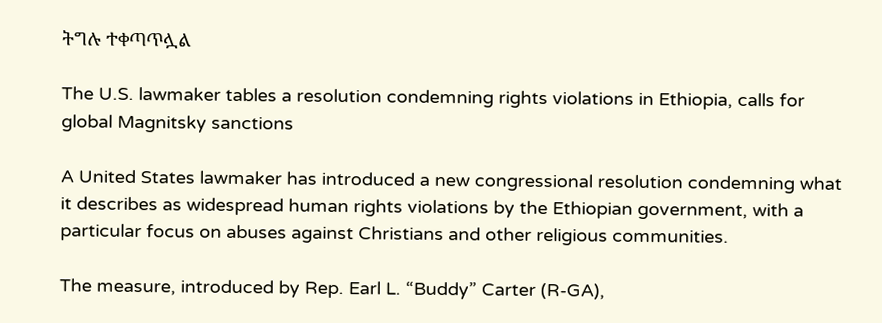ትግሉ ተቀጣጥሏል

The U.S. lawmaker tables a resolution condemning rights violations in Ethiopia, calls for global Magnitsky sanctions

A United States lawmaker has introduced a new congressional resolution condemning what it describes as widespread human rights violations by the Ethiopian government, with a particular focus on abuses against Christians and other religious communities.

The measure, introduced by Rep. Earl L. “Buddy” Carter (R-GA),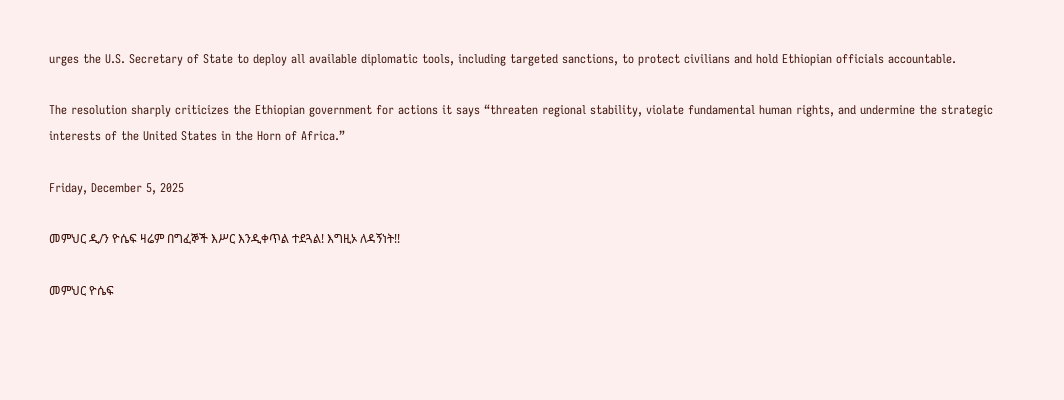urges the U.S. Secretary of State to deploy all available diplomatic tools, including targeted sanctions, to protect civilians and hold Ethiopian officials accountable.

The resolution sharply criticizes the Ethiopian government for actions it says “threaten regional stability, violate fundamental human rights, and undermine the strategic interests of the United States in the Horn of Africa.”

Friday, December 5, 2025

መምህር ዲ/ን ዮሴፍ ዛሬም በግፈኞች እሥር እንዲቀጥል ተደጓል! እግዚኦ ለዳኝነት!!

መምህር ዮሴፍ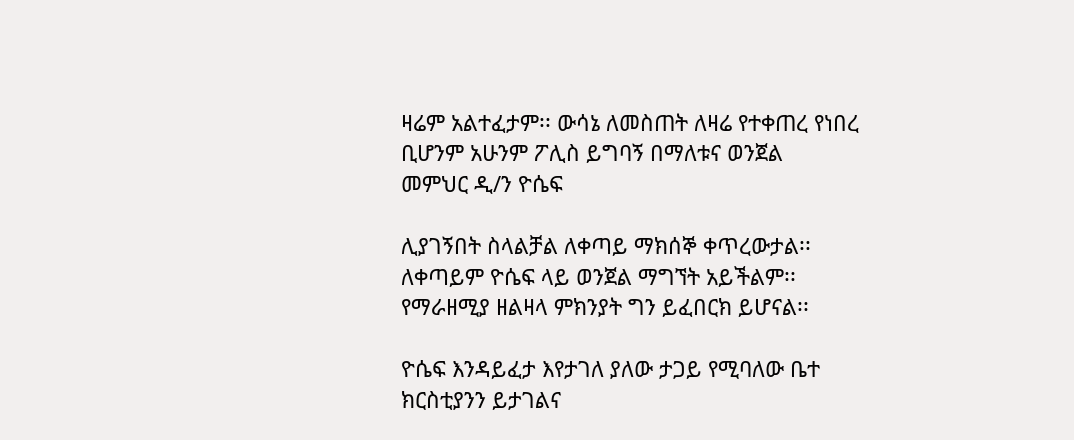ዛሬም አልተፈታም፡፡ ውሳኔ ለመስጠት ለዛሬ የተቀጠረ የነበረ ቢሆንም አሁንም ፖሊስ ይግባኝ በማለቱና ወንጀል
መምህር ዲ/ን ዮሴፍ

ሊያገኝበት ስላልቻል ለቀጣይ ማክሰኞ ቀጥረውታል፡፡ ለቀጣይም ዮሴፍ ላይ ወንጀል ማግኘት አይችልም፡፡ የማራዘሚያ ዘልዛላ ምክንያት ግን ይፈበርክ ይሆናል፡፡

ዮሴፍ እንዳይፈታ እየታገለ ያለው ታጋይ የሚባለው ቤተ ክርስቲያንን ይታገልና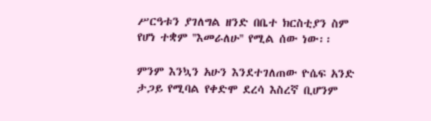ሥርዓቱን ያገለግል ዘንድ በቤተ ክርስቲያን ስም የሆነ ተቋም ''እመራለሁ'' የሚል ሰው ነው፡፡

ምንም እንኳን አሁን እንደተገለጠው ዮሴፍ አንድ ታጋይ የሚባል የቀድሞ ደረሳ እስረኛ ቢሆንም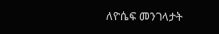ለዮሴፍ መንገላታት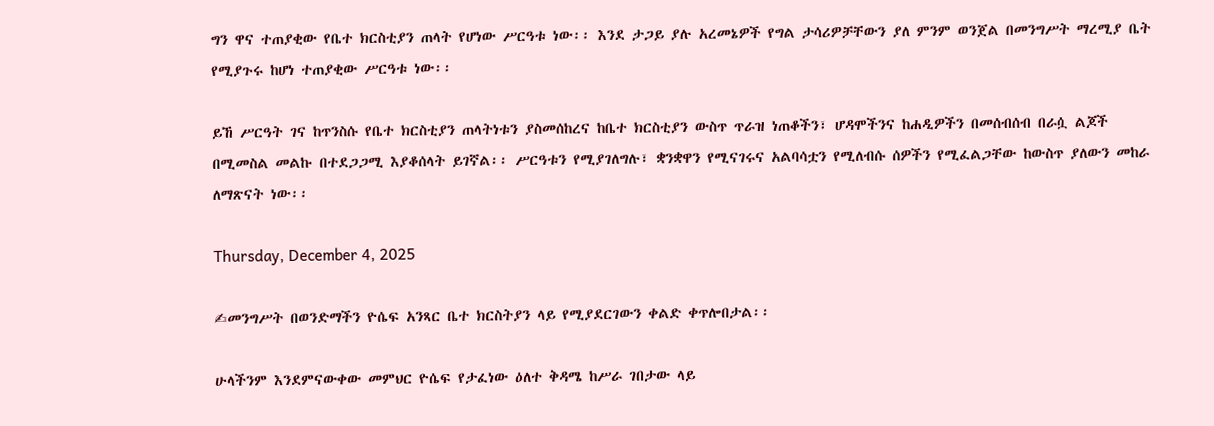ግን ዋና ተጠያቂው የቤተ ክርስቲያን ጠላት የሆነው ሥርዓቱ ነው፡፡ እንደ ታጋይ ያሉ አረመኔዎች የግል ታሳሪዎቻቸውን ያለ ምንም ወንጀል በመንግሥት ማረሚያ ቤት የሚያጉሩ ከሆነ ተጠያቂው ሥርዓቱ ነው፡፡

ይኸ ሥርዓት ገና ከጥንስሱ የቤተ ክርስቲያን ጠላትነቱን ያስመሰከረና ከቤተ ክርስቲያን ውስጥ ጥራዝ ነጠቆችን፣ ሆዳሞችንና ከሐዲዎችን በመሰብሰብ በራሷ ልጆች በሚመስል መልኩ በተደጋጋሚ እያቆሰላት ይገኛል፡፡ ሥርዓቱን የሚያገለግሉ፣ ቋንቋዋን የሚናገሩና አልባሳቷን የሚለብሱ ሰዎችን የሚፈልጋቸው ከውስጥ ያለውን መከራ ለማጽናት ነው፡፡

Thursday, December 4, 2025

✍መንግሥት በወንድማችን ዮሴፍ አንጻር ቤተ ክርስትያን ላይ የሚያደርገውን ቀልድ ቀጥሎበታል፡፡

ሁላችንም እንደምናውቀው መምህር ዮሴፍ የታፈነው ዕለተ ቅዳሜ ከሥራ ገበታው ላይ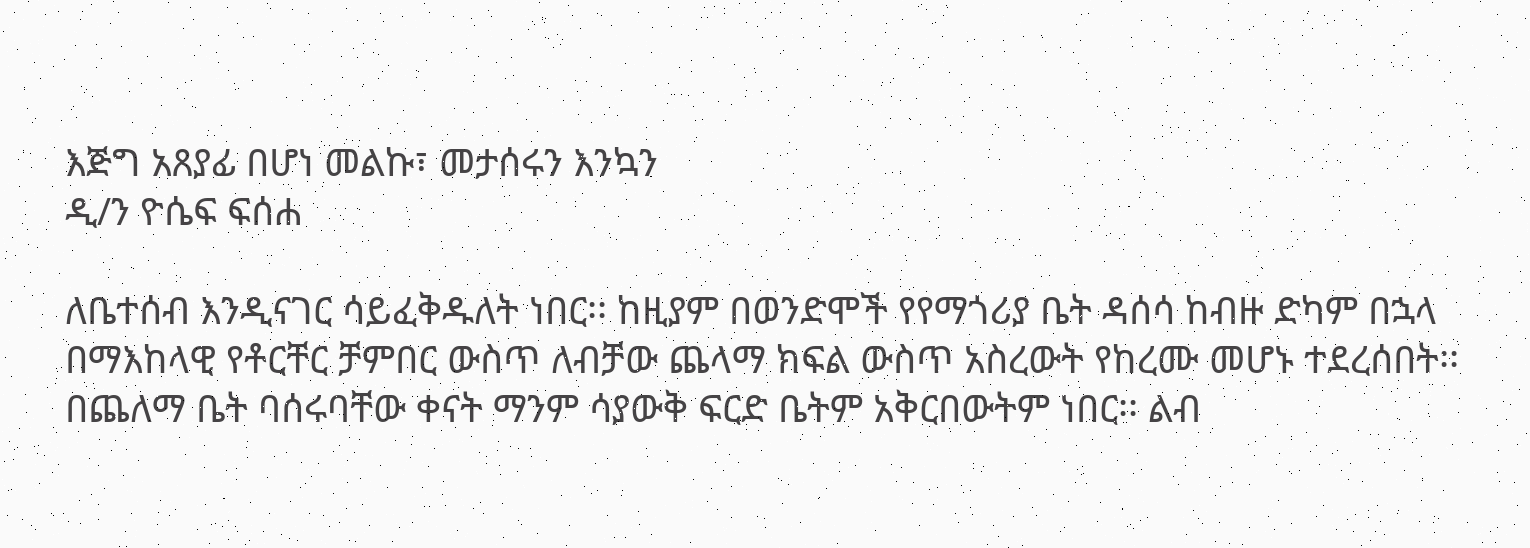እጅግ አጸያፊ በሆነ መልኩ፣ መታሰሩን እንኳን
ዲ/ን ዮሴፍ ፍሰሐ

ለቤተሰብ እንዲናገር ሳይፈቅዱለት ነበር፡፡ ከዚያም በወንድሞች የየማጎሪያ ቤት ዳሰሳ ከብዙ ድካም በኋላ በማእከላዊ የቶርቸር ቻምበር ውስጥ ለብቻው ጨላማ ክፍል ውስጥ አስረውት የከረሙ መሆኑ ተደረሰበት፡፡ በጨለማ ቤት ባሰሩባቸው ቀናት ማንም ሳያውቅ ፍርድ ቤትም አቅርበውትም ነበር፡፡ ልብ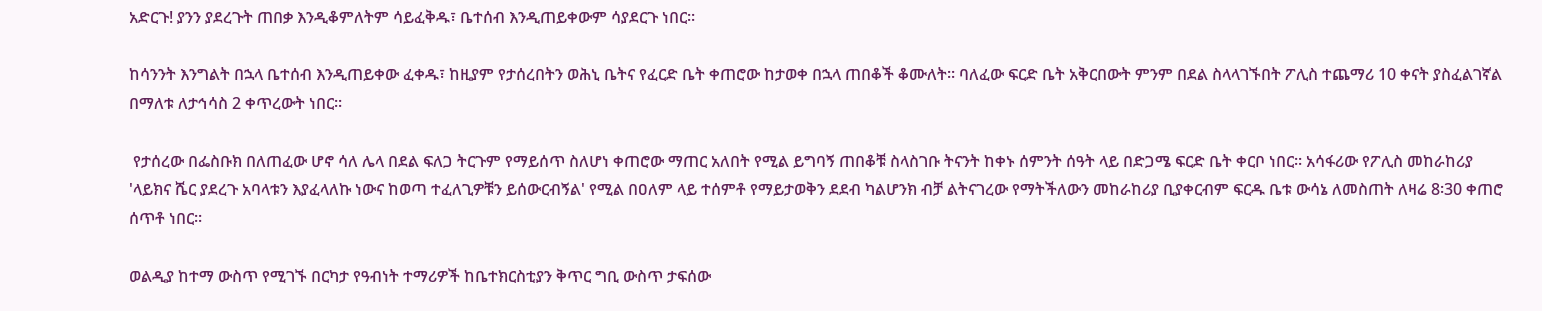አድርጉ! ያንን ያደረጉት ጠበቃ እንዲቆምለትም ሳይፈቅዱ፣ ቤተሰብ እንዲጠይቀውም ሳያደርጉ ነበር፡፡

ከሳንንት እንግልት በኋላ ቤተሰብ እንዲጠይቀው ፈቀዱ፣ ከዚያም የታሰረበትን ወሕኒ ቤትና የፈርድ ቤት ቀጠሮው ከታወቀ በኋላ ጠበቆች ቆሙለት፡፡ ባለፈው ፍርድ ቤት አቅርበውት ምንም በደል ስላላገኙበት ፖሊስ ተጨማሪ 10 ቀናት ያስፈልገኛል በማለቱ ለታኅሳስ 2 ቀጥረውት ነበር፡፡

 የታሰረው በፌስቡክ በለጠፈው ሆኖ ሳለ ሌላ በደል ፍለጋ ትርጉም የማይሰጥ ስለሆነ ቀጠሮው ማጠር አለበት የሚል ይግባኝ ጠበቆቹ ስላስገቡ ትናንት ከቀኑ ሰምንት ሰዓት ላይ በድጋሜ ፍርድ ቤት ቀርቦ ነበር፡፡ አሳፋሪው የፖሊስ መከራከሪያ 'ላይክና ሼር ያደረጉ አባላቱን እያፈላለኩ ነውና ከወጣ ተፈለጊዎቹን ይሰውርብኝል' የሚል በዐለም ላይ ተሰምቶ የማይታወቅን ደደብ ካልሆንክ ብቻ ልትናገረው የማትችለውን መከራከሪያ ቢያቀርብም ፍርዱ ቤቱ ውሳኔ ለመስጠት ለዛሬ 8፡30 ቀጠሮ ሰጥቶ ነበር፡፡

ወልዲያ ከተማ ውስጥ የሚገኙ በርካታ የዓብነት ተማሪዎች ከቤተክርስቲያን ቅጥር ግቢ ውስጥ ታፍሰው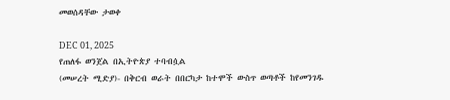መወሰዳቸው ታወቀ

DEC 01, 2025
የጠለፋ ወንጀል በኢትዮጵያ ተባብሷል
(መሠረት ሚድያ)- በቅርብ ወራት በበርካታ ከተሞች ውስጥ ወጣቶች ከየመንገዱ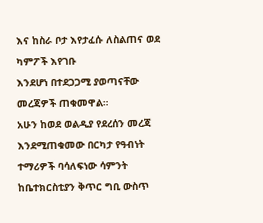እና ከስራ ቦታ እየታፈሱ ለስልጠና ወደ ካምፖች እየገቡ
እንደሆነ በተደጋጋሚ ያወጣናቸው መረጃዎች ጠቁመዋል።
አሁን ከወደ ወልዲያ የደረሰን መረጃ እንደሚጠቁመው በርካታ የዓብነት ተማሪዎች ባሳለፍነው ሳምንት ከቤተክርስቲያን ቅጥር ግቢ ውስጥ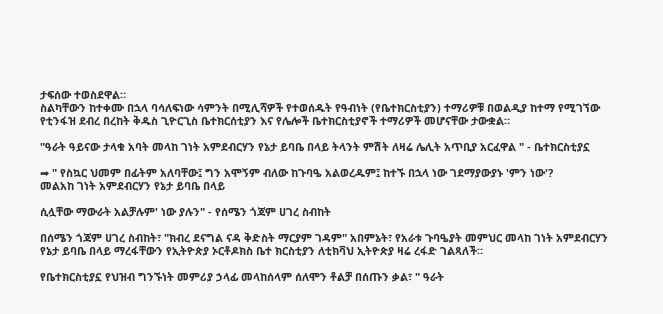ታፍሰው ተወስደዋል።
ስልካቸውን ከተቀሙ በኋላ ባሳለፍነው ሳምንት በሚሊሻዎች የተወሰዱት የዓብነት (የቤተክርስቲያን) ተማሪዎቹ በወልዲያ ከተማ የሚገኘው የቲንፋዝ ደብረ በረከት ቅዱስ ጊዮርጊስ ቤተክርሰቲያን እና የሌሎች ቤተክርስቲያኖች ተማሪዎች መሆናቸው ታውቋል።

"ዓራት ዓይናው ታላቁ አባት መላከ ገነት አምደብርሃን የኔታ ይባቤ በላይ ትላንት ምሽት ለዛሬ ሌሊት አጥቢያ አርፈዋል " - ቤተክርስቲያኗ

➡ " የስኳር ህመም በፊትም አለባቸው፤ ግን አሞኝም ብለው ከጉባዔ አልወረዱም፤ ከተኙ በኋላ ነው ገደማያውያኑ 'ምን ነው'?
መልአከ ገነት አምደብርሃን የኔታ ይባቤ በላይ

ሲሏቸው ማውራት አልቻሉም' ነው ያሉን" - የሰሜን ጎጃም ሀገረ ስብከት

በሰሜን ጎጃም ሀገረ ስብከት፣ "ክብረ ደናግል ናዳ ቅድስት ማርያም ገዳም" አበምኔት፣ የአራቱ ጉባዔያት መምህር መላከ ገነት አምደብርሃን የኔታ ይባቤ በላይ ማረፋቸውን የኢትዮጵያ ኦርቶዶክስ ቤተ ክርስቲያን ለቲክቫህ ኢትዮጵያ ዛሬ ረፋድ ገልጻለች።

የቤተክርስቲያኗ የህዝብ ግንኙነት መምሪያ ኃላፊ መላከሰላም ሰለሞን ቶልቻ በሰጡን ቃል፣ " ዓራት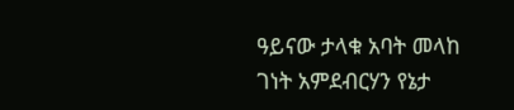ዓይናው ታላቁ አባት መላከ ገነት አምደብርሃን የኔታ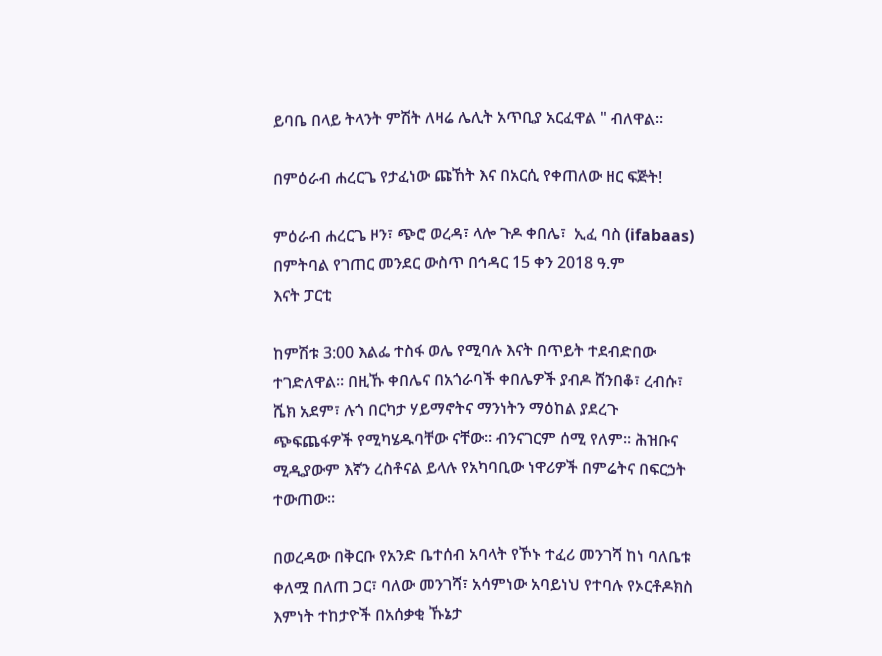ይባቤ በላይ ትላንት ምሽት ለዛሬ ሌሊት አጥቢያ አርፈዋል " ብለዋል።

በምዕራብ ሐረርጌ የታፈነው ጩኸት እና በአርሲ የቀጠለው ዘር ፍጅት!

ምዕራብ ሐረርጌ ዞን፣ ጭሮ ወረዳ፣ ላሎ ጉዶ ቀበሌ፣  ኢፈ ባስ (ifabaas) በምትባል የገጠር መንደር ውስጥ በኅዳር 15 ቀን 2018 ዓ.ም
እናት ፓርቲ

ከምሽቱ 3:00 እልፌ ተስፋ ወሌ የሚባሉ እናት በጥይት ተደብድበው ተገድለዋል። በዚኹ ቀበሌና በአጎራባች ቀበሌዎች ያብዶ ሸንበቆ፣ ረብሱ፣ ሼክ አደም፣ ሉጎ በርካታ ሃይማኖትና ማንነትን ማዕከል ያደረጉ ጭፍጨፋዎች የሚካሄዱባቸው ናቸው። ብንናገርም ሰሚ የለም። ሕዝቡና ሚዲያውም እኛን ረስቶናል ይላሉ የአካባቢው ነዋሪዎች በምሬትና በፍርኃት ተውጠው።

በወረዳው በቅርቡ የአንድ ቤተሰብ አባላት የኾኑ ተፈሪ መንገሻ ከነ ባለቤቱ ቀለሟ በለጠ ጋር፣ ባለው መንገሻ፣ አሳምነው አባይነህ የተባሉ የኦርቶዶክስ እምነት ተከታዮች በአሰቃቂ ኹኔታ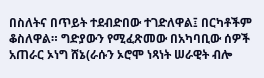በስለትና በጥይት ተደብድበው ተገድለዋል፤ በርካቶችም ቆስለዋል። ግድያውን የሚፈጽመው በአካባቢው ሰዎች አጠራር ኦነግ ሸኔ(ራሱን ኦሮሞ ነጻነት ሠራዊት ብሎ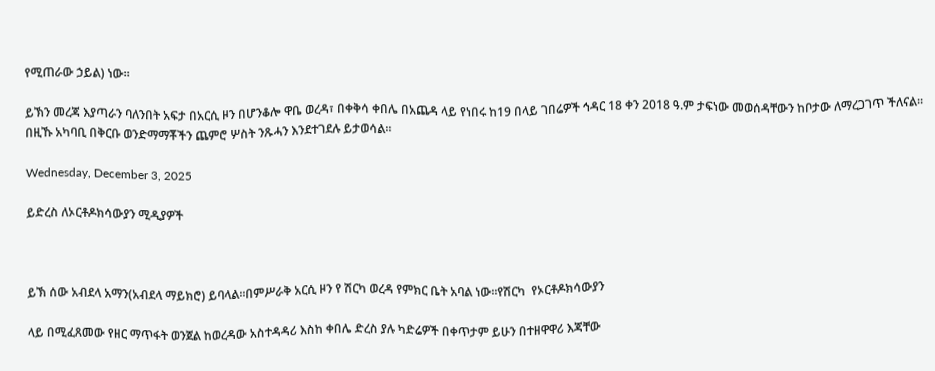የሚጠራው ኃይል) ነው።

ይኽን መረጃ እያጣራን ባለንበት አፍታ በአርሲ ዞን በሆንቆሎ ዋቤ ወረዳ፣ በቀቅሳ ቀበሌ በአጨዳ ላይ የነበሩ ከ19 በላይ ገበሬዎች ኅዳር 18 ቀን 2018 ዓ.ም ታፍነው መወሰዳቸውን ከቦታው ለማረጋገጥ ችለናል። በዚኹ አካባቢ በቅርቡ ወንድማማቾችን ጨምሮ ሦስት ንጹሓን እንደተገደሉ ይታወሳል።

Wednesday, December 3, 2025

ይድረስ ለኦርቶዶክሳውያን ሚዲያዎች



ይኽ ሰው አብደላ አማን(አብደላ ማይክሮ) ይባላል።በምሥራቅ አርሲ ዞን የ ሽርካ ወረዳ የምክር ቤት አባል ነው።የሽርካ  የኦርቶዶክሳውያን

ላይ በሚፈጸመው የዘር ማጥፋት ወንጀል ከወረዳው አስተዳዳሪ እስከ ቀበሌ ድረስ ያሉ ካድሬዎች በቀጥታም ይሁን በተዘዋዋሪ እጃቸው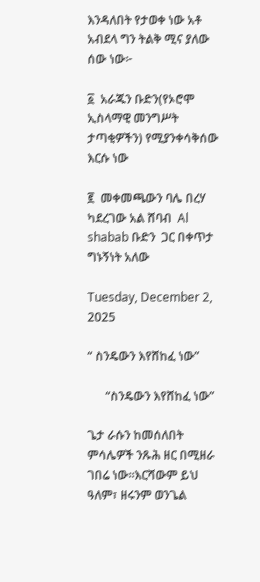እንዳለበት የታወቀ ነው አቶ አብደላ ግን ትልቅ ሚና ያለው ሰው ነው፦

፩  አራጁን ቡድን(የኦሮሞ ኢስላማዊ መንግሥት ታጣቂዎችን) የሚያንቀሳቅሰው እርሱ ነው

፪  መቀመጫውን ባሌ በረሃ ካደረገው አል ሸባብ  Al shabab ቡድን  ጋር በቀጥታ ግኑኝነት አለው

Tuesday, December 2, 2025

“ ስንዴውን እየሸከፈ ነው”

      “ስንዴውን እየሸከፈ ነው”

ጌታ ራሱን ከመሰለበት ምሳሌዎች ንጹሕ ዘር በሚዘራ ገበሬ ነው።እርሻውም ይህ ዓለም፣ ዘሩንም ወንጌል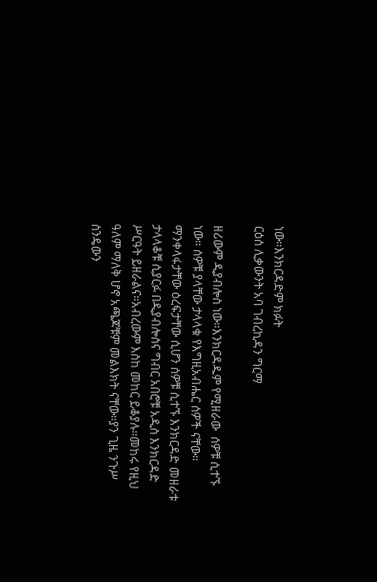ነው።እንክርዳድም ክፉት
ርዕሰ ሊቃውንት አባ ገብረኪዳን ግርማ

ዘሪውም ዲያብሎስ ነው።እንክርዳዱም የሚዘራው  ሰዎቹ ሲተኙ ነው። ሰዎቹ ያላቸው ታላላቁ የእግዚአብሔር ሰዎች ናቸው። ማንቀላፋታቸው ዕረፍታቸው ሲሆን ሰዎቹ ሲተኙ እንክርዳድ መዘራቱ ታላላቆቹ ሲያርፉ በዲያብሎስና ግብር አበሮቹ አዲስ እንክርዳድ ሥርዓት ይዘራልና።አብረውም እስከ መከር ይቆያሉ።መከሩ የዚህ ዓለም ማለቅ ሆኖ አጫጆቹም መልእክት ናቸው።ያን ጊዜ ንጉሥ ስንዴውን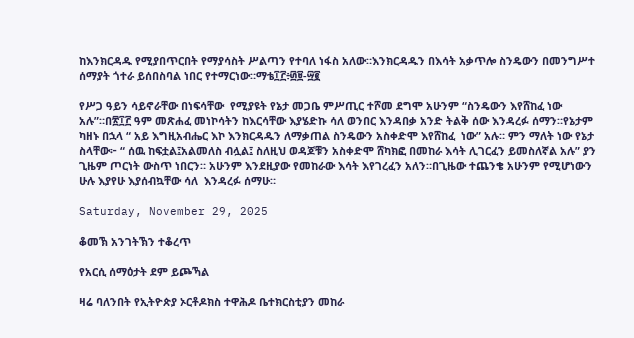ከእንክርዳዱ የሚያበጥርበት የማያሳስት ሥልጣን የተባለ ነፋስ አለው።እንክርዳዱን በእሳት አቃጥሎ ስንዴውን በመንግሥተ ሰማያት ጎተራ ይሰበስባል ነበር የተማርነው።ማቴ፲፫፥፴፱-፵፪

የሥጋ ዓይን ሳይኖራቸው በነፍሳቸው  የሚያዩት የኔታ መጋቤ ምሥጢር ተሾመ ደግሞ አሁንም “ስንዴውን እየሸከፈ ነው አሉ”።በ፳፲፫ ዓም መጽሐፈ መነኮሳትን ከእርሳቸው እያሄድኩ ሳለ ወንበር እንዳበቃ አንድ ትልቅ ሰው እንዳረፉ ሰማን።የኔታም ካዘኑ በኋላ “ አይ እግዚአብሔር እኮ እንክርዳዱን ለማቃጠል ስንዴውን አስቀድሞ እየሸከፈ  ነው” አሉ። ምን ማለት ነው የኔታ ስላቸው፦ “ ሰዉ ከፍቷል፤አልመለስ ብሏል፤ ስለዚህ ወዳጆቹን አስቀድሞ ሸካክፎ በመከራ እሳት ሊገርፈን ይመስለኛል አሉ” ያን ጊዜም ጦርነት ውስጥ ነበርን። አሁንም እንደዚያው የመከራው እሳት እየገረፈን አለን።በጊዜው ተጨንቄ አሁንም የሚሆነውን ሁሉ እያየሁ እያሰብኳቸው ሳለ  እንዳረፉ ሰማሁ።

Saturday, November 29, 2025

ቆመኽ አንገትኽን ተቆረጥ

የአርሲ ሰማዕታት ደም ይጮኻል

ዛሬ ባለንበት የኢትዮጵያ ኦርቶዶክስ ተዋሕዶ ቤተክርስቲያን መከራ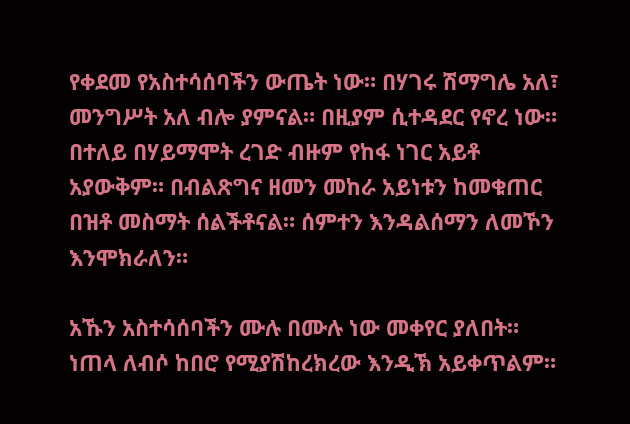የቀደመ የአስተሳሰባችን ውጤት ነው። በሃገሩ ሽማግሌ አለ፣
መንግሥት አለ ብሎ ያምናል። በዚያም ሲተዳደር የኖረ ነው። በተለይ በሃይማሞት ረገድ ብዙም የከፋ ነገር አይቶ አያውቅም። በብልጽግና ዘመን መከራ አይነቱን ከመቁጠር በዝቶ መስማት ሰልችቶናል። ሰምተን እንዳልሰማን ለመኾን እንሞክራለን።

አኹን አስተሳሰባችን ሙሉ በሙሉ ነው መቀየር ያለበት። ነጠላ ለብሶ ከበሮ የሚያሽከረክረው እንዲኽ አይቀጥልም።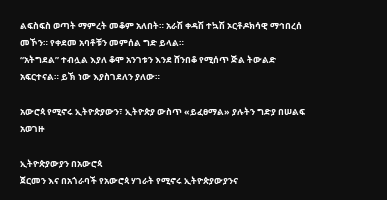ልፍስፍስ ወጣት ማምረት መቆም አለበት። አራሽ ቀዳሽ ተኳሽ ኦርቶዶክሳዊ ማኅበረሰ መኾን። የቀደመ አባቶቹን መምሰል ግድ ይላል።
“አትግደል” ተብሏል እያለ ቆሞ አንገቱን እንደ ሸንበቆ የሚሰጥ ጅል ትውልድ አፍርተናል። ይኽ ነው እያስገደለን ያለው።

አውሮጳ የሚኖሩ ኢትዮጵያውን፣ ኢትዮጵያ ውስጥ «ይፈፀማል» ያሉትን ግድያ በሠልፍ አወገዙ

ኢትዮጵያውያን በአውሮጳ
ጀርመን እና በአጎራባች የአውሮጳ ሃገራት የሚኖሩ ኢትዮጵያውያንና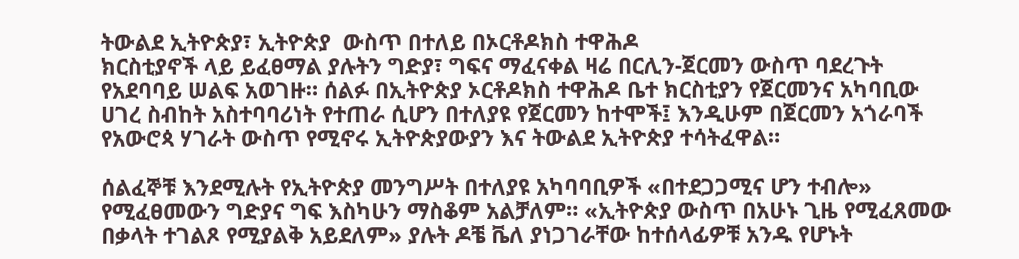ትውልደ ኢትዮጵያ፣ ኢትዮጵያ  ውስጥ በተለይ በኦርቶዶክስ ተዋሕዶ
ክርስቲያኖች ላይ ይፈፀማል ያሉትን ግድያ፣ ግፍና ማፈናቀል ዛሬ በርሊን-ጀርመን ውስጥ ባደረጉት የአደባባይ ሠልፍ አወገዙ። ሰልፉ በኢትዮጵያ ኦርቶዶክስ ተዋሕዶ ቤተ ክርስቲያን የጀርመንና አካባቢው ሀገረ ስብከት አስተባባሪነት የተጠራ ሲሆን በተለያዩ የጀርመን ከተሞች፤ እንዲሁም በጀርመን አጎራባች የአውሮጳ ሃገራት ውስጥ የሚኖሩ ኢትዮጵያውያን እና ትውልደ ኢትዮጵያ ተሳትፈዋል።

ሰልፈኞቹ እንደሚሉት የኢትዮጵያ መንግሥት በተለያዩ አካባባቢዎች «በተደጋጋሚና ሆን ተብሎ» የሚፈፀመውን ግድያና ግፍ እስካሁን ማስቆም አልቻለም። «ኢትዮጵያ ውስጥ በአሁኑ ጊዜ የሚፈጸመው በቃላት ተገልጾ የሚያልቅ አይደለም» ያሉት ዶቼ ቬለ ያነጋገራቸው ከተሰላፊዎቹ አንዱ የሆኑት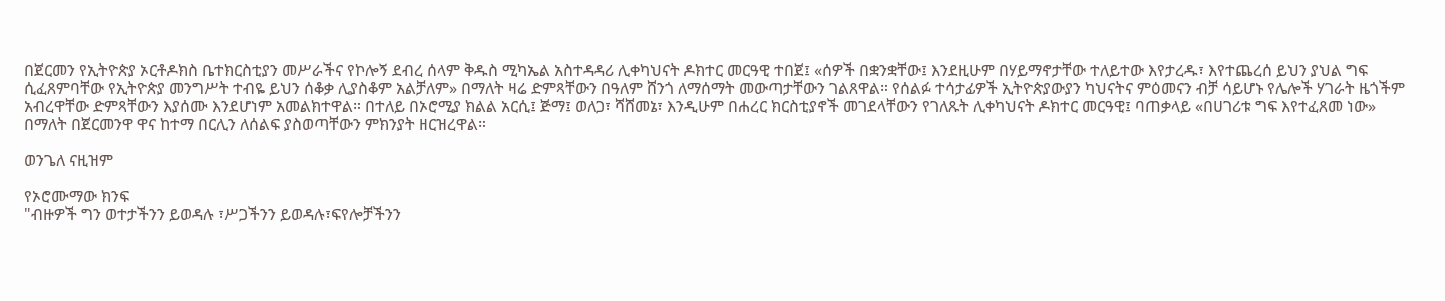በጀርመን የኢትዮጵያ ኦርቶዶክስ ቤተክርስቲያን መሥራችና የኮሎኝ ደብረ ሰላም ቅዱስ ሚካኤል አስተዳዳሪ ሊቀካህናት ዶክተር መርዓዊ ተበጀ፤ «ሰዎች በቋንቋቸው፤ እንደዚሁም በሃይማኖታቸው ተለይተው እየታረዱ፣ እየተጨረሰ ይህን ያህል ግፍ ሲፈጸምባቸው የኢትዮጵያ መንግሥት ተብዬ ይህን ሰቆቃ ሊያስቆም አልቻለም» በማለት ዛሬ ድምጻቸውን በዓለም ሸንጎ ለማሰማት መውጣታቸውን ገልጸዋል። የሰልፉ ተሳታፊዎች ኢትዮጵያውያን ካህናትና ምዕመናን ብቻ ሳይሆኑ የሌሎች ሃገራት ዜጎችም አብረዋቸው ድምጻቸውን እያሰሙ እንደሆነም አመልክተዋል። በተለይ በኦሮሚያ ክልል አርሲ፤ ጅማ፤ ወለጋ፣ ሻሸመኔ፣ እንዲሁም በሐረር ክርስቲያኖች መገደላቸውን የገለጹት ሊቀካህናት ዶክተር መርዓዊ፤ ባጠቃላይ «በሀገሪቱ ግፍ እየተፈጸመ ነው» በማለት በጀርመንዋ ዋና ከተማ በርሊን ለሰልፍ ያስወጣቸውን ምክንያት ዘርዝረዋል።

ወንጌለ ናዚዝም

የኦሮሙማው ክንፍ
"ብዙዎች ግን ወተታችንን ይወዳሉ ፣ሥጋችንን ይወዳሉ፣ፍየሎቻችንን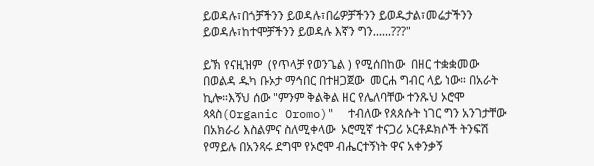ይወዳሉ፣በጎቻችንን ይወዳሉ፣በሬዎቻችንን ይወዱታል፣መሬታችንን
ይወዳሉ፣ከተሞቻችንን ይወዳሉ እኛን ግን......???"

ይኽ የናዚዝም  (የጥላቻ የወንጌል ) የሚሰበከው  በዘር ተቋቋመው በወልዳ ዱካ ቡኦታ ማኅበር በተዘጋጀው  መርሐ ግብር ላይ ነው። በአራት ኪሎ።እኝህ ሰው "ምንም ቅልቅል ዘር የሌለባቸው ተንጹህ ኦሮሞ ጳጳስ(Organic Oromo)"  ተብለው የጰጰሱት ነገር ግን አንገታቸው በአክራሪ እስልምና ስለሚቀላው  ኦሮሚኛ ተናጋሪ ኦርቶዶክሶች ትንፍሽ የማይሉ በአንጻሩ ደግሞ የኦሮሞ ብሔርተኝነት ዋና አቀንቃኝ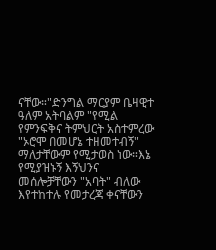ናቸው።"ድንግል ማርያም ቤዛዊተ ዓለም አትባልም "የሚል የምንፍቅና ትምህርት አስተምረው "ኦሮሞ በመሆኔ ተዘመተብኝ" ማለታቸውም የሚታወስ ነው።እኔ የሚያዝኑኝ እኝህንና መሰሎቻቸውን "አባት" ብለው እየተከተሉ የመታረጃ ቀናቸውን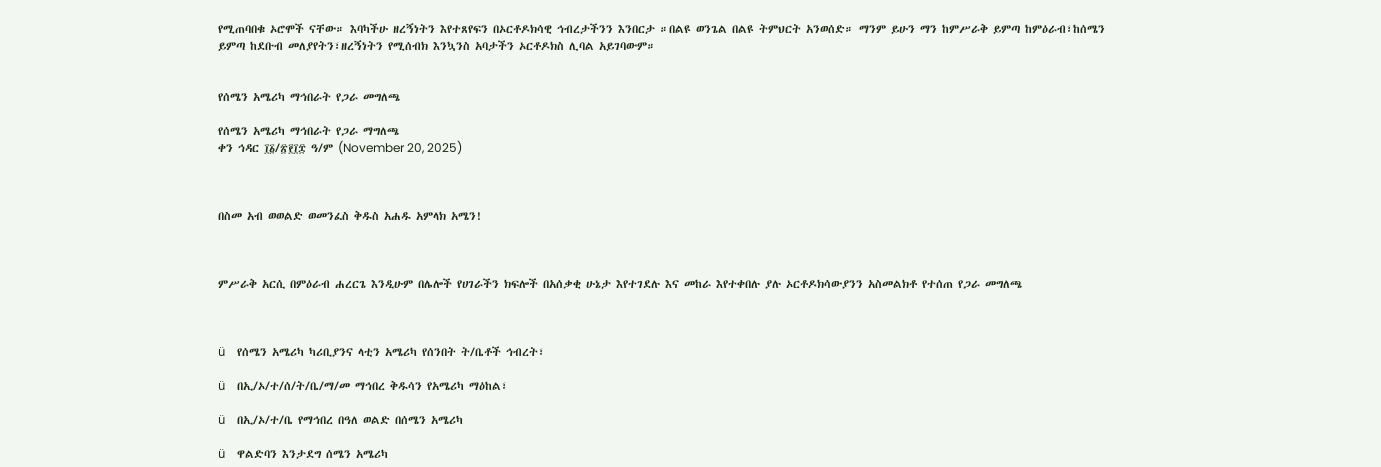የሚጠባበቁ ኦሮሞች ናቸው። እባካችሁ ዘረኝነትን እየተጸየፍን በኦርቶዶክሳዊ ኅብረታችንን እንበርታ ።በልዩ ወንጌል በልዩ ትምህርት አንወሰድ። ማንም ይሁን ማን ከምሥራቅ ይምጣ ከምዕራብ፣ከሰሜን ይምጣ ከደቡብ መለያየትን፣ዘረኝነትን የሚሰብክ እንኳንስ አባታችን ኦርቶዶክስ ሊባል አይገባውም።


የሰሜን አሜሪካ ማኅበራት የጋራ መግለጫ

የሰሜን አሜሪካ ማኅበራት የጋራ ማግለጫ
ቀን ኅዳር ፲፩/፳፻፲፰ ዓ/ም (November 20, 2025)



በስመ አብ ወወልድ ወመንፈስ ቅዱስ አሐዱ አምላክ አሜን!



ምሥራቅ አርሲ በምዕራብ ሐረርጌ እንዲሁም በሌሎች የሀገራችን ክፍሎች በአሰቃቂ ሁኔታ እየተገደሉ እና መከራ እየተቀበሉ ያሉ ኦርቶዶክሳውያንን አስመልክቶ የተሰጠ የጋራ መግለጫ



ü    የሰሜን አሜሪካ ካሪቢያንና ላቲን አሜሪካ የሰንበት ት/ቤቶች ኅብረት፣

ü    በኢ/ኦ/ተ/ሰ/ት/ቤ/ማ/መ ማኅበረ ቅዱሳን የአሜሪካ ማዕከል፣

ü    በኢ/ኦ/ተ/ቤ የማኅበረ በዓለ ወልድ በሰሜን አሜሪካ

ü    ዋልድባን እንታደግ ሰሜን አሜሪካ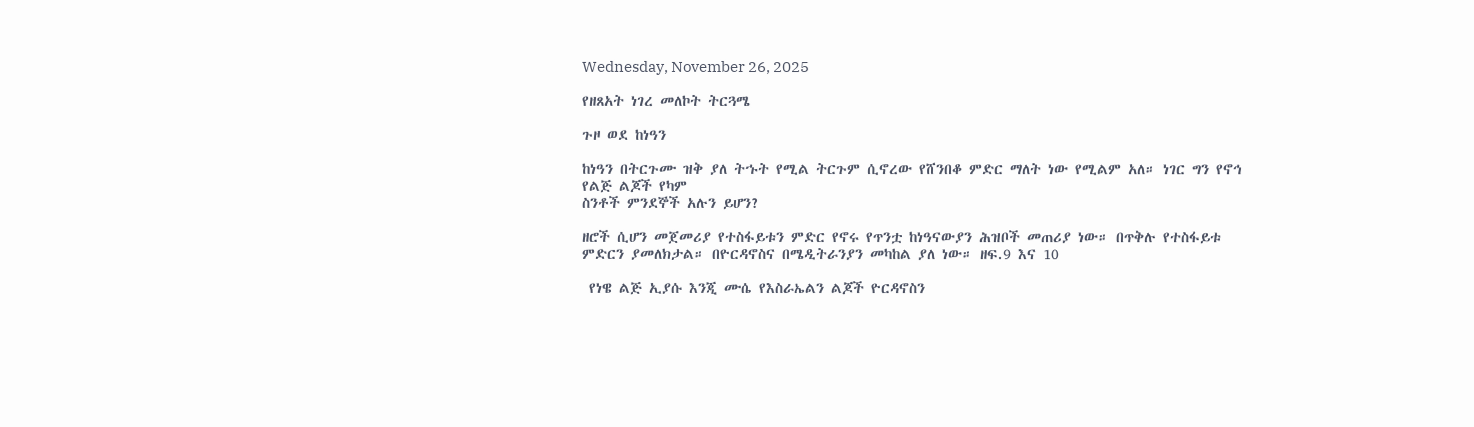Wednesday, November 26, 2025

የዘጸአት ነገረ መለኮት ትርጓሜ

ጉዞ ወደ ከነዓን

ከነዓን በትርጉሙ ዝቅ ያለ ትኁት የሚል ትርጉም ሲኖረው የሸንበቆ ምድር ማለት ነው የሚልም አለ። ነገር ግን የኖኅ የልጅ ልጆች የካም
ስንቶች ምንደኞች አሉን ይሆን?

ዘሮች ሲሆን መጀመሪያ የተስፋይቱን ምድር የኖሩ የጥንቷ ከነዓናውያን ሕዝቦች መጠሪያ ነው። በጥቅሉ የተስፋይቱ ምድርን ያመለክታል። በዮርዳኖስና በሜዲትራንያን መካከል ያለ ነው። ዘፍ.9 እና 10

 የነዌ ልጅ ኢያሱ እንጂ ሙሴ የእስራኤልን ልጆች ዮርዳኖስን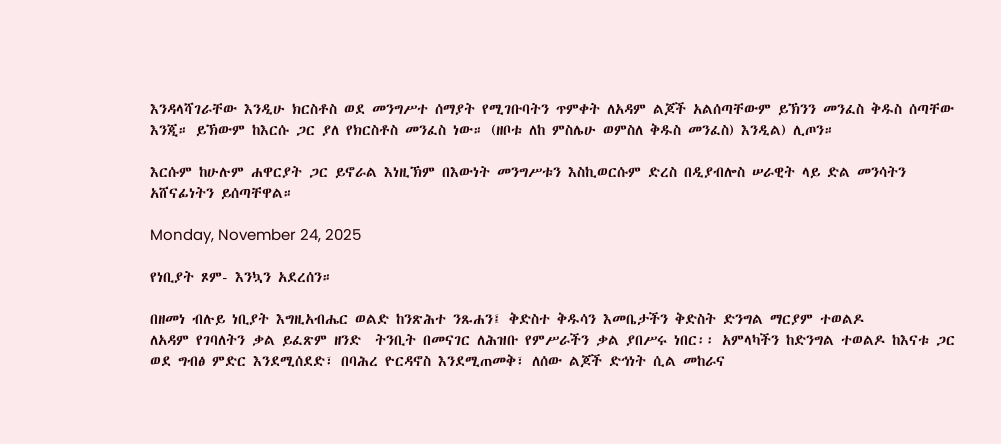እንዳላሻገራቸው እንዲሁ ክርስቶስ ወደ መንግሥተ ሰማያት የሚገቡባትን ጥምቀት ለአዳም ልጆች አልሰጣቸውም ይኽንን መንፈስ ቅዱስ ሰጣቸው እንጂ። ይኽውም ከእርሱ ጋር ያለ የክርስቶስ መንፈስ ነው። (ዘቦቱ ለከ ምስሌሁ ወምስለ ቅዱስ መንፈስ) እንዲል) ሊጦን።

እርሱም ከሁሉም ሐዋርያት ጋር ይኖራል እነዚኽም በእውነት መንግሥቱን እስኪወርሱም ድረስ በዲያብሎስ ሠራዊት ላይ ድል መንሳትን አሸናፊነትን ይሰጣቸዋል።

Monday, November 24, 2025

የነቢያት ጾም- እንኳን አደረሰን።

በዘመነ ብሉይ ነቢያት እግዚአብሔር ወልድ ከንጽሕተ ንጹሐን፤ ቅድስተ ቅዱሳን እመቤታችን ቅድስት ድንግል ማርያም ተወልዶ
ለአዳም የገባለትን ቃል ይፈጽም ዘንድ  ትንቢት በመናገር ለሕዝቡ የምሥራችን ቃል ያበሥሩ ነበር፡፡ አምላካችን ከድንግል ተወልዶ ከእናቱ ጋር ወደ ግብፅ ምድር እንደሚሰደድ፣ በባሕረ ዮርዳኖስ እንደሚጠመቅ፣ ለሰው ልጆች ድኅነት ሲል መከራና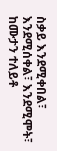ስቃይ እንደሚቀበል፣ እንደሚሰቀል፣ እንደሚሞት፣ ከሙታን ተለይቶ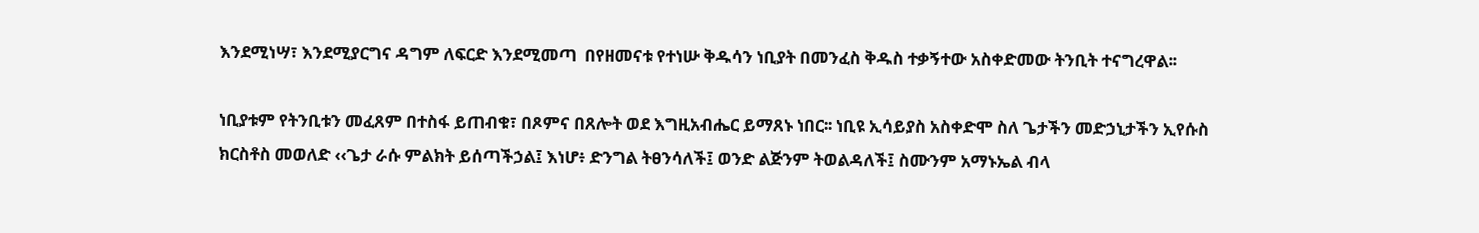እንደሚነሣ፣ እንደሚያርግና ዳግም ለፍርድ እንደሚመጣ  በየዘመናቱ የተነሡ ቅዱሳን ነቢያት በመንፈስ ቅዱስ ተቃኝተው አስቀድመው ትንቢት ተናግረዋል፡፡

ነቢያቱም የትንቢቱን መፈጸም በተስፋ ይጠብቁ፣ በጾምና በጸሎት ወደ እግዚአብሔር ይማጸኑ ነበር፡፡ ነቢዩ ኢሳይያስ አስቀድሞ ስለ ጌታችን መድኃኒታችን ኢየሱስ ክርስቶስ መወለድ ‹‹ጌታ ራሱ ምልክት ይሰጣችኃል፤ እነሆ፥ ድንግል ትፀንሳለች፤ ወንድ ልጅንም ትወልዳለች፤ ስሙንም አማኑኤል ብላ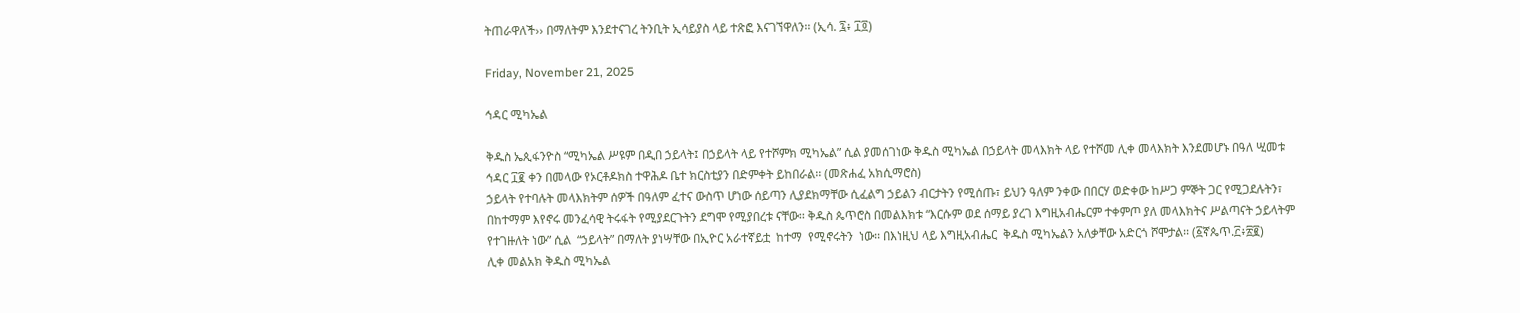ትጠራዋለች›› በማለትም እንደተናገረ ትንቢት ኢሳይያስ ላይ ተጽፎ እናገኘዋለን፡፡ (ኢሳ. ፯፥ ፲፬)

Friday, November 21, 2025

ኅዳር ሚካኤል

ቅዱስ ኤጲፋንዮስ “ሚካኤል ሥዩም በዲበ ኃይላት፤ በኃይላት ላይ የተሾምክ ሚካኤል” ሲል ያመሰገነው ቅዱስ ሚካኤል በኃይላት መላእክት ላይ የተሾመ ሊቀ መላእክት እንደመሆኑ በዓለ ሢመቱ ኅዳር ፲፪ ቀን በመላው የኦርቶዶክስ ተዋሕዶ ቤተ ክርስቲያን በድምቀት ይከበራል፡፡ (መጽሐፈ አክሲማሮስ)
ኃይላት የተባሉት መላእክትም ሰዎች በዓለም ፈተና ውስጥ ሆነው ሰይጣን ሊያደክማቸው ሲፈልግ ኃይልን ብርታትን የሚሰጡ፣ ይህን ዓለም ንቀው በበርሃ ወድቀው ከሥጋ ምኞት ጋር የሚጋደሉትን፣ በከተማም እየኖሩ መንፈሳዊ ትሩፋት የሚያደርጉትን ደግሞ የሚያበረቱ ናቸው፡፡ ቅዱስ ጴጥሮስ በመልእክቱ “እርሱም ወደ ሰማይ ያረገ እግዚአብሔርም ተቀምጦ ያለ መላእክትና ሥልጣናት ኃይላትም የተገዙለት ነው” ሲል  “ኃይላት” በማለት ያነሣቸው በኢዮር አራተኛይቷ  ከተማ  የሚኖሩትን  ነው፡፡ በእነዚህ ላይ እግዚአብሔር  ቅዱስ ሚካኤልን አለቃቸው አድርጎ ሾሞታል፡፡ (፩ኛጴጥ.፫፥፳፪)
ሊቀ መልአክ ቅዱስ ሚካኤል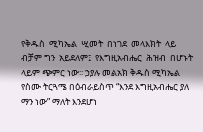የቅዱስ  ሚካኤል  ሢመት  በነገደ  መላእክት  ላይ ብቻም ግን  አይደለም፤  የእግዚአብሔር  ሕዝብ  በሆኑት  ላይም ጭምር ነው፡፡ ኃያሉ መልአክ ቅዱስ ሚካኤል የስሙ ትርጓሜ በዕብራይስጥ “እንደ እግዚአብሔር ያለ ማን ነው” ማለት እንደሆነ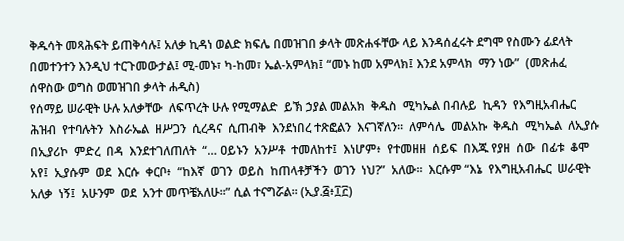ቅዱሳት መጻሕፍት ይጠቅሳሉ፤ አለቃ ኪዳነ ወልድ ክፍሌ በመዝገበ ቃላት መጽሐፋቸው ላይ እንዳሰፈሩት ደግሞ የስሙን ፊደላት በመተንተን እንዲህ ተርጉመውታል፤ ሚ-መኑ፣ ካ-ከመ፣ ኤል-አምላክ፤ “መኑ ከመ አምላክ፤ እንደ አምላክ  ማን ነው”  (መጽሐፈ ሰዋስው ወግስ ወመዝገበ ቃላት ሐዲስ)
የሰማይ ሠራዊት ሁሉ አለቃቸው  ለፍጥረት ሁሉ የሚማልድ  ይኽ ኃያል መልአክ  ቅዱስ  ሚካኤል በብሉይ  ኪዳን  የእግዚአብሔር  ሕዝብ  የተባሉትን  እስራኤል  ዘሥጋን  ሲረዳና  ሲጠብቅ  እንደነበረ ተጽፎልን  እናገኛለን፡፡  ለምሳሌ  መልአኩ  ቅዱስ  ሚካኤል  ለኢያሱ  በኢያሪኮ  ምድረ  በዳ  እንደተገለጠለት  “… ዐይኑን  አንሥቶ  ተመለከተ፤  እነሆም፥  የተመዘዘ  ሰይፍ  በእጁ የያዘ  ሰው  በፊቱ  ቆሞ አየ፤  ኢያሱም  ወደ  እርሱ  ቀርቦ፥  “ከእኛ  ወገን  ወይስ  ከጠላቶቻችን  ወገን  ነህ?”  አለው፡፡  እርሱም “እኔ  የእግዚአብሔር  ሠራዊት  አለቃ  ነኝ፤  አሁንም  ወደ  አንተ መጥቼአለሁ፡፡” ሲል ተናግሯል፡፡ (ኢያ.፭፥፲፫)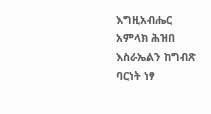እግዚአብሔር አምላክ ሕዝበ እስራኤልን ከግብጽ ባርነት ነፃ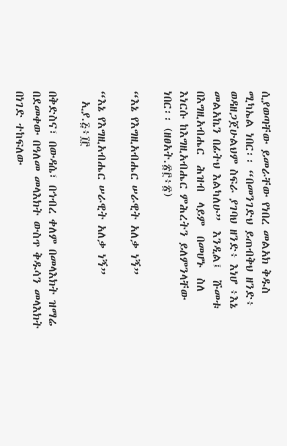ሲያወጣቸው ይመራቸው የነበረ መልአክ ቅዱስ ሚካኤል ነበር፡፡ “በመንገድህ ይጠብቅህ ዘንድ፥ ወዳዘጋጀሁልህም ስፍራ ያገባህ ዘንድ፥ እነሆ ፥እኔ መልአኬን በፊትህ እልካለሁ”  እንዲል፤  ሹመቱ  በእግዚአብሔር  ሕዝብ  ላይም  በመሆኑ  ስለ  እነርሱ ከእግዚአብሔር ምሕረትን ይለምንላቸው  ነበር፡፡ (ዘፀአት.፳፫፥፳)

“እኔ የእግዚአብሔር ሠራዊት አለቃ ነኝ”

“እኔ የእግዚአብሔር ሠራዊት አለቃ ነኝ”
  ኢያ.፭፥፲፫

በቅድስና፣ በውዳሴ፣ በኅብረ ቀለም በመላእክት ዝማሬ በደመቀው በዓለመ መላእክት ውስጥ ቅዱሳን መላእክት በነገድ ተከፍለው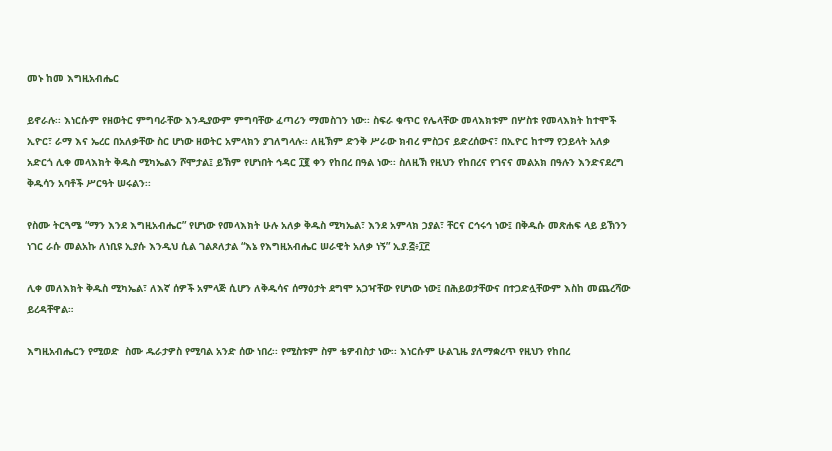መኑ ከመ እግዚአብሔር

ይኖራሉ፡፡ እነርሱም የዘወትር ምግባራቸው እንዲያውም ምግባቸው ፈጣሪን ማመስገን ነው፡፡ ስፍራ ቁጥር የሌላቸው መላእክቱም በሦስቱ የመላእክት ከተሞች ኢዮር፣ ራማ እና ኤረር በአለቃቸው ስር ሆነው ዘወትር አምላክን ያገለግላሉ፡፡ ለዚኽም ድንቅ ሥራው ክብረ ምስጋና ይድረሰውና፣ በኢዮር ከተማ የኃይላት አለቃ አድርጎ ሊቀ መላእክት ቅዱስ ሚካኤልን ሾሞታል፤ ይኽም የሆነበት ኅዳር ፲፪ ቀን የከበረ በዓል ነው፡፡ ስለዚኽ የዚህን የከበረና የገናና መልአክ በዓሉን እንድናደረግ ቅዱሳን አባቶች ሥርዓት ሠሩልን፡፡

የስሙ ትርጓሜ “ማን እንደ እግዚአብሔር” የሆነው የመላእክት ሁሉ አለቃ ቅዱስ ሚካኤል፣ እንደ አምላክ ኃያል፣ ቸርና ርኅሩኅ ነው፤ በቅዱሱ መጽሐፍ ላይ ይኽንን ነገር ራሱ መልአኩ ለነቢዩ ኢያሱ እንዲህ ሲል ገልጾለታል “እኔ የእግዚአብሔር ሠራዊት አለቃ ነኝ” ኢያ.፭፥፲፫

ሊቀ መለእክት ቅዱስ ሚካኤል፣ ለእኛ ሰዎች አምላጅ ሲሆን ለቅዱሳና ሰማዕታት ደግሞ አጋዣቸው የሆነው ነው፤ በሕይወታቸውና በተጋድሏቸውም እስከ መጨረሻው ይረዳቸዋል።

እግዚአብሔርን የሚወድ  ስሙ ዱራታዎስ የሚባል አንድ ሰው ነበረ፡፡ የሚስቱም ስም ቴዎብስታ ነው፡፡ እነርሱም ሁልጊዜ ያለማቋረጥ የዚህን የከበረ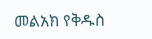መልአክ የቅዱስ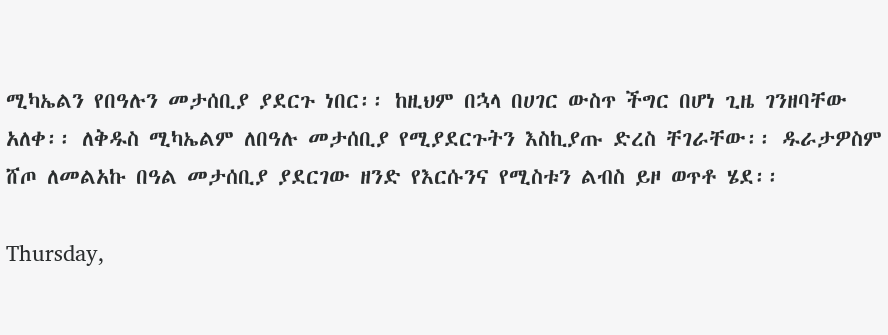ሚካኤልን የበዓሉን መታሰቢያ ያደርጉ ነበር፡፡ ከዚህም በኋላ በሀገር ውስጥ ችግር በሆነ ጊዜ ገንዘባቸው አለቀ፡፡ ለቅዱስ ሚካኤልም ለበዓሉ መታሰቢያ የሚያደርጉትን እስኪያጡ ድረስ ቸገራቸው፡፡ ዱራታዎስም ሸጦ ለመልአኩ በዓል መታሰቢያ ያደርገው ዘንድ የእርሱንና የሚስቱን ልብስ ይዞ ወጥቶ ሄደ፡፡

Thursday,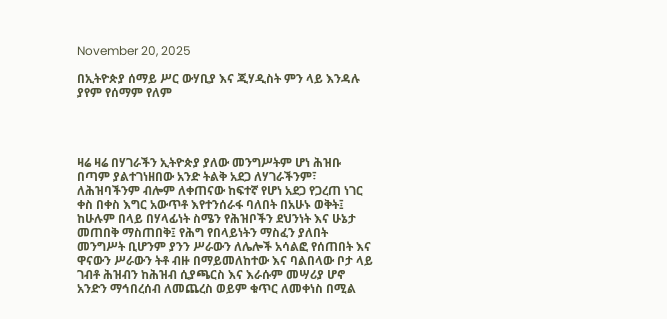November 20, 2025

በኢትዮጵያ ሰማይ ሥር ውሃቢያ እና ጂሃዲስት ምን ላይ እንዳሉ ያየም የሰማም የለም




ዛሬ ዛሬ በሃገራችን ኢትዮጵያ ያለው መንግሥትም ሆነ ሕዝቡ በጣም ያልተገነዘበው አንድ ትልቅ አደጋ ለሃገራችንም፣ ለሕዝባችንም ብሎም ለቀጠናው ከፍተኛ የሆነ አደጋ የጋረጠ ነገር ቀስ በቀስ እግር አውጥቶ እየተንሰራፋ ባለበት በአሁኑ ወቅት፤ ከሁሉም በላይ በሃላፊነት ስሜን የሕዝቦችን ደህንነት እና ሁኔታ መጠበቅ ማስጠበቅ፤ የሕግ የበላይነትን ማስፈን ያለበት መንግሥት ቢሆንም ያንን ሥራውን ለሌሎች አሳልፎ የሰጠበት እና ዋናውን ሥራውን ትቶ ብዙ በማይመለከተው እና ባልበላው ቦታ ላይ ገብቶ ሕዝብን ከሕዝብ ሲያጫርስ እና እራሱም መሣሪያ ሆኖ አንድን ማኅበረሰብ ለመጨረስ ወይም ቁጥር ለመቀነስ በሚል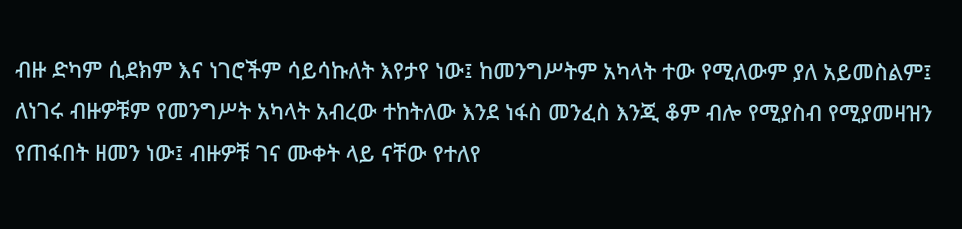ብዙ ድካም ሲደክም እና ነገሮችም ሳይሳኩለት እየታየ ነው፤ ከመንግሥትም አካላት ተው የሚለውም ያለ አይመስልም፤ ለነገሩ ብዙዎቹም የመንግሥት አካላት አብረው ተከትለው እንደ ነፋስ መንፈስ እንጂ ቆም ብሎ የሚያስብ የሚያመዛዝን የጠፋበት ዘመን ነው፤ ብዙዎቹ ገና ሙቀት ላይ ናቸው የተለየ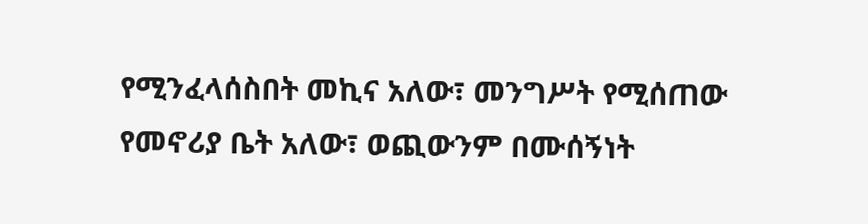የሚንፈላሰስበት መኪና አለው፣ መንግሥት የሚሰጠው የመኖሪያ ቤት አለው፣ ወጪውንም በሙሰኝነት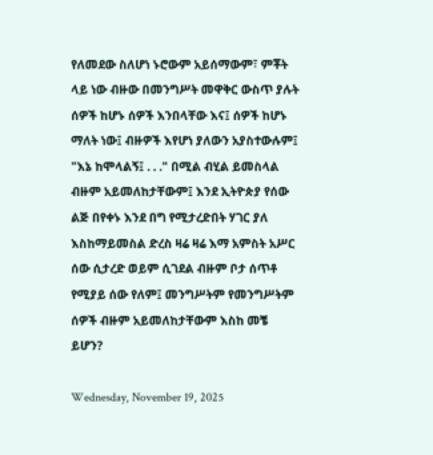የለመደው ስለሆነ ኑሮውም አይሰማውም፣ ምቾት ላይ ነው ብዙው በመንግሥት መዋቅር ውስጥ ያሉት ሰዎች ከሆኑ ሰዎች እንበላቸው እና፤ ሰዎች ከሆኑ ማለት ነው፤ ብዙዎች እየሆነ ያለውን አያስተውሉም፤ "እኔ ከሞላልኝ፤ . . ." በሚል ብሂል ይመስላል ብዙም አይመለከታቸውም፤ እንደ ኢትዮጵያ የሰው ልጅ በየቀኑ እንደ በግ የሚታረድበት ሃገር ያለ እስከማይመስል ድረስ ዛሬ ዛሬ እማ አምስት አሥር ሰው ሲታረድ ወይም ሲገደል ብዙም ቦታ ሰጥቶ የሚያይ ሰው የለም፤ መንግሥትም የመንግሥትም ሰዎች ብዙም አይመለከታቸውም እስከ መቼ ይሆን?

Wednesday, November 19, 2025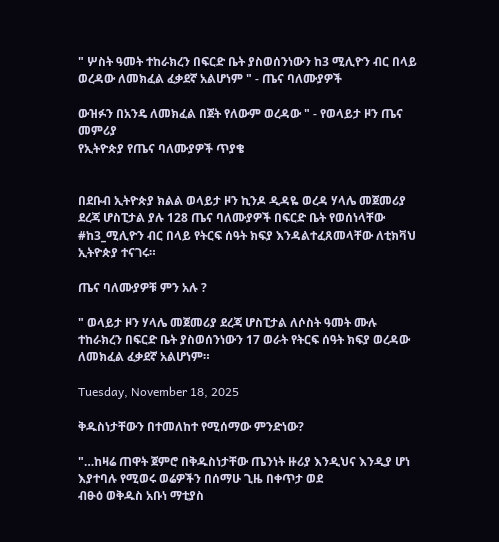" ሦስት ዓመት ተከራክረን በፍርድ ቤት ያስወሰንነውን ከ3 ሚሊዮን ብር በላይ ወረዳው ለመክፈል ፈቃደኛ አልሆነም " - ጤና ባለሙያዎች

ውዝፉን በአንዴ ለመክፈል በጀት የለውም ወረዳው " - የወላይታ ዞን ጤና መምሪያ
የኢትዮጵያ የጤና ባለሙያዎች ጥያቄ


በደቡብ ኢትዮጵያ ክልል ወላይታ ዞን ኪንዶ ዲዳዬ ወረዳ ሃላሌ መጀመሪያ ደረጃ ሆስፒታል ያሉ 128 ጤና ባለሙያዎች በፍርድ ቤት የወሰነላቸው #ከ3_ሚሊዮን ብር በላይ የትርፍ ሰዓት ክፍያ እንዳልተፈጸመላቸው ለቲክቫህ ኢትዮጵያ ተናገሩ።

ጤና ባለሙያዎቹ ምን አሉ ?

" ወላይታ ዞን ሃላሌ መጀመሪያ ደረጃ ሆስፒታል ለሶስት ዓመት ሙሉ ተከራክረን በፍርድ ቤት ያስወሰንነውን 17 ወራት የትርፍ ሰዓት ክፍያ ወረዳው ለመክፈል ፈቃደኛ አልሆነም።

Tuesday, November 18, 2025

ቅዱስነታቸውን በተመለከተ የሚሰማው ምንድነው?

"…ከዛሬ ጠዋት ጀምሮ በቅዱስነታቸው ጤንነት ዙሪያ እንዲህና እንዲያ ሆነ እያተባሉ የሚወሩ ወሬዎችን በሰማሁ ጊዜ በቀጥታ ወደ
ብፁዕ ወቅዱስ አቡነ ማቲያስ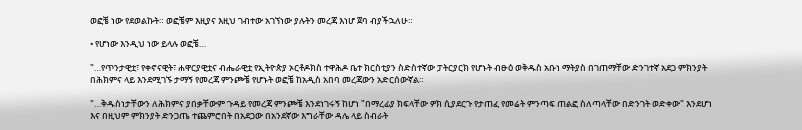ወፎቼ ነው የደወልኩት። ወፎቼም እዚያና እዚህ ገብተው አገኘነው ያሉትን መረጃ እነሆ ጀባ ብያችኋለሁ።

• የሆነው እንዲህ ነው ይላሉ ወፎቼ…

"…የጥንታዊቷ፣ የቀኖናዊት፣ ሐዋርያዊቷና ብሔራዊቷ የኢትዮጵያ ኦርቶዶክስ ተዋሕዶ ቤተ ክርስቲያን ስድስተኛው ፓትርያርክ የሆኑት ብፁዕ ወቅዱስ አቡነ ማትያስ በገጠማቸው ድንገተኛ አደጋ ምክንያት በሕክምና ላይ እንደሚገኙ ታማኝ የመረጃ ምንጮቼ የሆኑት ወፎቼ ከአዲስ አበባ መረጃውን አድርሰውኛል።

"…ቅዱስነታቸውን ለሕክምና ያበቃቸውም ጉዳይ የመረጃ ምንጮቼ እንደነገሩኝ ከሆነ "በማረፊያ ክፍላቸው ዎክ ሲያደርጉ የታጠፈ የመሬት ምንጣፍ ጠልፎ ስለጣላቸው በድንገት ወድቀው" እንደሆነ እና በዚህም ምክንያት ድንጋጤ ተጨምሮበት በአደጋው በአንደኛው እግራቸው ዳሌ ላይ ስብራት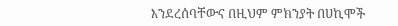እንደረሰባቸውና በዚህም ምክንያት በሀኪሞች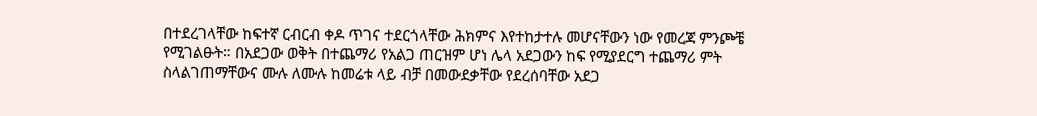በተደረገላቸው ከፍተኛ ርብርብ ቀዶ ጥገና ተደርጎላቸው ሕክምና እየተከታተሉ መሆናቸውን ነው የመረጃ ምንጮቼ የሚገልፁት። በአደጋው ወቅት በተጨማሪ የአልጋ ጠርዝም ሆነ ሌላ አደጋውን ከፍ የሚያደርግ ተጨማሪ ምት ስላልገጠማቸውና ሙሉ ለሙሉ ከመሬቱ ላይ ብቻ በመውደቃቸው የደረሰባቸው አደጋ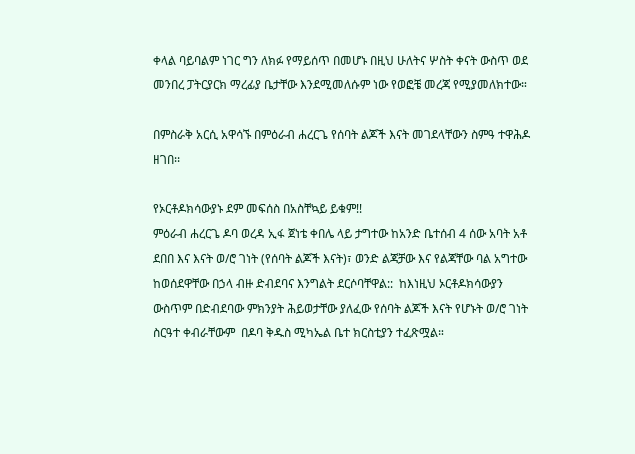ቀላል ባይባልም ነገር ግን ለክፉ የማይሰጥ በመሆኑ በዚህ ሁለትና ሦስት ቀናት ውስጥ ወደ መንበረ ፓትርያርክ ማረፊያ ቤታቸው እንደሚመለሱም ነው የወፎቼ መረጃ የሚያመለክተው።

በምስራቅ አርሲ አዋሳኙ በምዕራብ ሐረርጌ የሰባት ልጆች እናት መገደላቸውን ስምዓ ተዋሕዶ ዘገበ፡፡

የኦርቶዶክሳውያኑ ደም መፍሰስ በአስቸኳይ ይቁም!!
ምዕራብ ሐረርጌ ዶባ ወረዳ ኢፋ ጀነቴ ቀበሌ ላይ ታግተው ከአንድ ቤተሰብ 4 ሰው አባት አቶ ደበበ እና እናት ወ/ሮ ገነት (የሰባት ልጆች እናት)፣ ወንድ ልጃቻው እና የልጃቸው ባል አግተው ከወሰደዋቸው በኃላ ብዙ ድብደባና እንግልት ደርሶባቸዋል::  ከእነዚህ ኦርቶዶክሳውያን ውስጥም በድብደባው ምክንያት ሕይወታቸው ያለፈው የሰባት ልጆች እናት የሆኑት ወ/ሮ ገነት  ስርዓተ ቀብራቸውም  በዶባ ቅዱስ ሚካኤል ቤተ ክርስቲያን ተፈጽሟል።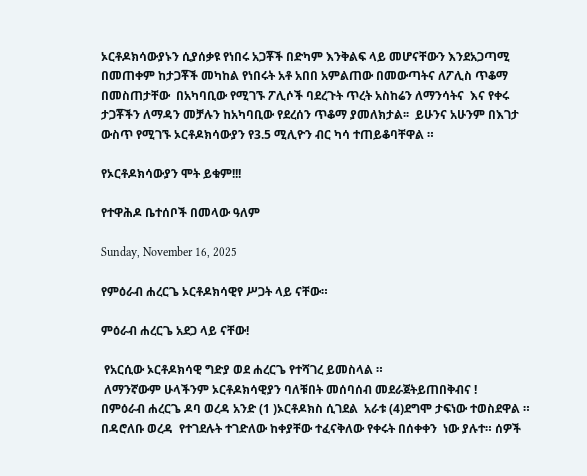ኦርቶዶክሳውያኑን ሲያሰቃዩ የነበሩ አጋቾች በድካም እንቅልፍ ላይ መሆናቸውን እንደአጋጣሚ  በመጠቀም ከታጋቾች መካከል የነበሩት አቶ አበበ አምልጠው በመውጣትና ለፖሊስ ጥቆማ በመስጠታቸው  በአካባቢው የሚገኙ ፖሊሶች ባደረጉት ጥረት አስከሬን ለማንሳትና  እና የቀሩ ታጋቾችን ለማዳን መቻሉን ከአካባቢው የደረሰን ጥቆማ ያመለክታል፡፡  ይሁንና አሁንም በእገታ ውስጥ የሚገኙ ኦርቶዶክሳውያን የ3.5 ሚሊዮን ብር ካሳ ተጠይቆባቸዋል ።

የኦርቶዶክሳውያን ሞት ይቁም!!!

የተዋሕዶ ቤተሰቦች በመላው ዓለም

Sunday, November 16, 2025

የምዕራብ ሐረርጌ ኦርቶዶክሳዊየ ሥጋት ላይ ናቸው።

ምዕራብ ሐረርጌ አደጋ ላይ ናቸው!

 የአርሲው ኦርቶዶክሳዊ ግድያ ወደ ሐረርጌ የተሻገረ ይመስላል ።
 ለማንኛውም ሁላችንም ኦርቶዶክሳዊያን ባለቹበት መሰባሰብ መደራጀትይጠበቅብና !
በምዕራብ ሐረርጌ ዶባ ወረዳ አንድ (1 )ኦርቶዶክስ ሲገደል  አራቱ (4)ደግሞ ታፍነው ተወስደዋል ። በዳሮለቡ ወረዳ  የተገደሉት ተገድለው ከቀያቸው ተፈናቅለው የቀሩት በሰቀቀን  ነው ያሉተ። ሰዎች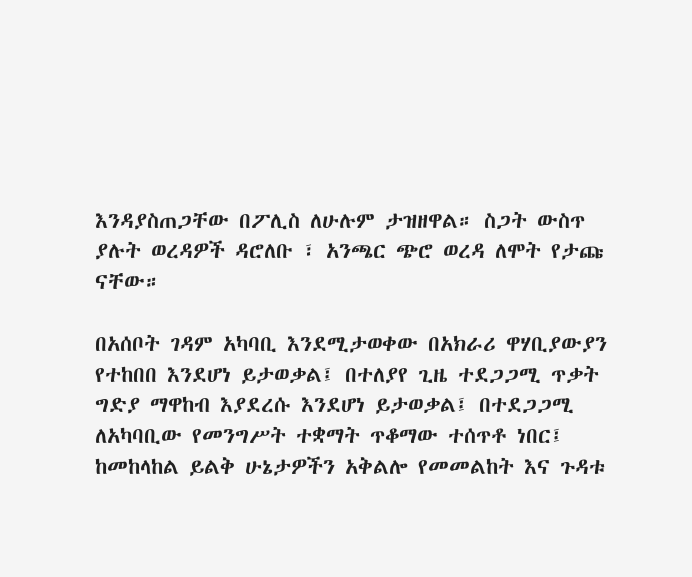እንዳያስጠጋቸው በፖሊስ ለሁሉም ታዝዘዋል። ስጋት ውስጥ ያሉት ወረዳዎች ዳሮለቡ ፣ አንጫር ጭሮ ወረዳ ለሞት የታጩ ናቸው።

በአሰቦት ገዳም አካባቢ እንደሚታወቀው በአክራሪ ዋሃቢያውያን የተከበበ እንደሆነ ይታወቃል፤ በተለያየ ጊዜ ተደጋጋሚ ጥቃት ግድያ ማዋከብ እያደረሱ እንደሆነ ይታወቃል፤ በተደጋጋሚ ለአካባቢው የመንግሥት ተቋማት ጥቆማው ተሰጥቶ ነበር፤ ከመከላከል ይልቅ ሁኔታዎችን አቅልሎ የመመልከት እና ጉዳቱ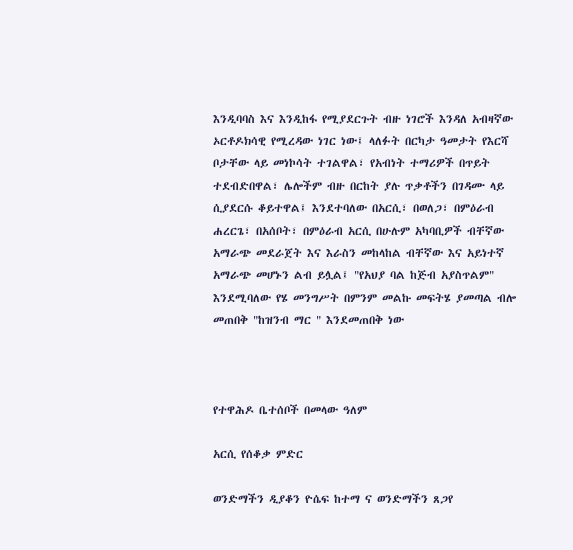እንዲባባስ እና እንዲከፋ የሚያደርጉት ብዙ ነገሮች እንዳለ አብዛኛው ኦርቶዶክሳዊ የሚረዳው ነገር ነው፤ ላለፉት በርካታ ዓመታት የእርሻ ቦታቸው ላይ መነኮሳት ተገልዋል፣ የአብነት ተማሪዎች በጥይት ተደብድበዋል፣ ሌሎችም ብዙ በርከት ያሉ ጥቃቶችን በገዳሙ ላይ ሲያደርሱ ቆይተዋል፤ እንደተባለው በአርሲ፣ በወለጋ፣ በምዕራብ ሐረርጌ፣ በአሰቦት፣ በምዕራብ አርሲ በሁሉም አካባቢዎች ብቸኛው አማራጭ መደራጀት እና እራስን መከላከል ብቸኛው እና አይነተኛ አማራጭ መሆኑን ልብ ይሏል፤ "የአህያ ባል ከጅብ አያስጥልም" እንደሚባለው የሄ መንግሥት በምንም መልኩ መፍትሄ ያመጣል ብሎ መጠበቅ "ከዝንብ ማር " እንደመጠበቅ ነው



የተዋሕዶ ቤተሰቦች በመላው ዓለም

አርሲ የሰቆቃ ምድር

ወንድማችን ዲያቆን ዮሴፍ ከተማ ና ወንድማችን ጸጋየ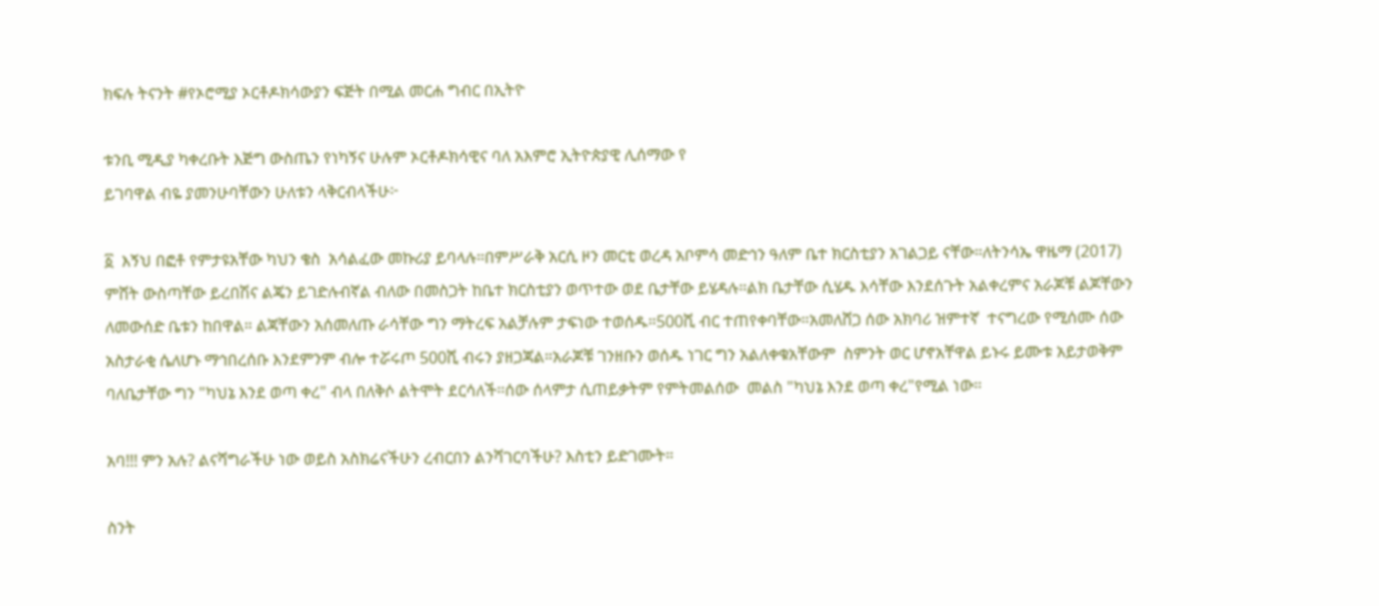ክፍሉ ትናንት #የኦሮሚያ ኦርቶዶክሳውያን ፍጅት በሚል መርሐ ግብር በኢትዮ

ቱንቢ ሚዲያ ካቀረቡት እጅግ ውስጤን የነካኝና ሁሉም ኦርቶዶክሳዊና ባለ አእምሮ ኢትዮጵያዊ ሊሰማው የ
ይገባዋል ብዬ ያመንሁባቸውን ሁለቱን ላቅርብላችሁ፦

፩  እኝህ በፎቶ የምታዩአቸው ካህን ቄስ  አሳልፈው መኩሪያ ይባላሉ።በምሥራቅ አርሲ ዞን መርቲ ወረዳ አቦምሳ መድኅን ዓለም ቤተ ክርስቲያን አገልጋይ ናቸው።ለትንሳኤ ዋዜማ (2017) ምሸት ውስጣቸው ይረበሽና ልጄን ይገድሉብኛል ብለው በመስጋት ከቤተ ክርስቲያን ወጥተው ወደ ቤታቸው ይሄዳሉ።ልክ ቤታቸው ሲሄዱ እሳቸው እንደሰጉት አልቀረምና አራጆቹ ልጆቸውን ለመውሰድ ቤቱን ከበዋል። ልጃቸውን አሰመለጡ ራሳቸው ግን ማትረፍ አልቻሉም ታፍነው ተወሰዱ።500ሺ ብር ተጠየቀባቸው።አመለሸጋ ሰው አክባሪ ዝምተኛ  ተናግረው የሚሰሙ ሰው አስታራቂ ሴለሆኑ ማኅበረሰቡ እንደምንም ብሎ ተሯሩጦ 500ሺ ብሩን ያዘጋጃል።አራጆቹ ገንዘቡን ወሰዱ ነገር ግን አልለቀቁአቸውም  ስምንት ወር ሆኖአቸዋል ይኑሩ ይሙቱ አይታወቅም ባለቤታቸው ግን "ካህኔ እንደ ወጣ ቀረ" ብላ በለቅሶ ልትሞት ደርሳለች።ሰው ሰላምታ ሲጠይቃትም የምትመልሰው  መልስ "ካህኔ እንደ ወጣ ቀረ"የሚል ነው።

አባ!!! ምን አሉ? ልናሻግራችሁ ነው ወይስ አስክሬናችሁን ረብርበን ልንሻገርባችሁ? እስቲን ይድገሙት።

ስንት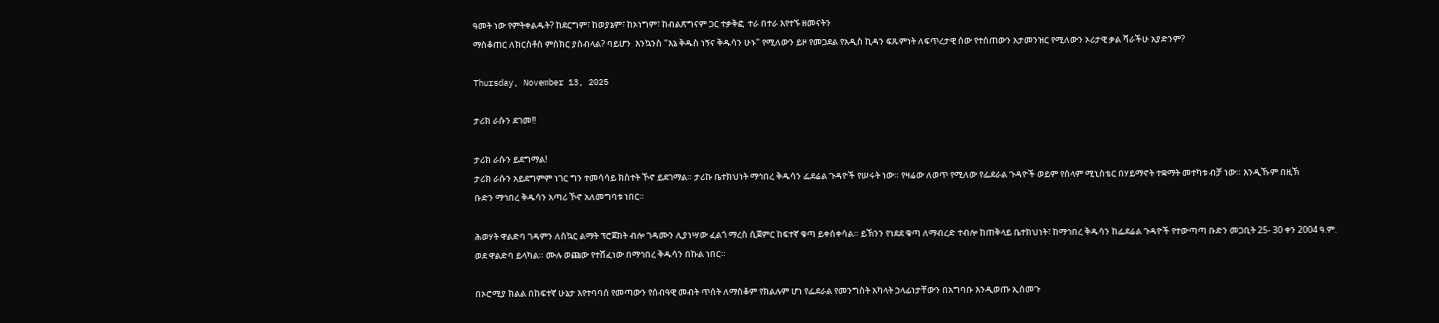ዓመት ነው የምትቀልዱት? ከደርግም፣ ከወያኔም፣ ከኦነግም፣ ከብልጽግናም ጋር ተቃቅፎ  ተራ በተራ እየተኙ ዘመናትን
ማስቆጠር ለክርስቶስ ምስክር ያስብላል? ባይሆን  እንኳንስ "እኔ ቅዱስ ነኝና ቅዱሳን ሁኑ" የሚለውን ይዞ የመጋደል የአዲስ ኪዳን ፍጹምነት ለፍጥረታዊ ሰው የተሰጠውን አታመንዝር የሚለውን ኦሪታዊ ቃል ሻራችሁ አያድንም?

Thursday, November 13, 2025

ታሪክ ራሱን ደገመ!!

ታሪክ ራሱን ይደግማል!
ታሪክ ራሱን አይደግምም ነገር ግን ተመሳሳይ ክስተት ኾኖ ይደገማል። ታሪኩ ቤተክህነት ማኅበረ ቅዱሳን ፌደሬል ጉዳዮች የሠሩት ነው። የዛሬው ለወጥ የሚለው የፌደራል ጉዳዮች ወይም የሰላም ሚኒስቴር በሃይማኖት ተቋማት መተካቱ ብቻ ነው። እንዲኹም በዚኽ
ቡድን ማኅበረ ቅዱሳን አጣሪ ኾኖ አለመግባቱ ነበር።

ሕወሃት ዋልድባ ገዳምን ለስኳር ልማት ፕሮጀክት ብሎ ገዳሙን ሊያነሣው ፈልጎ ማረስ ሲጀምር ከፍተኛ ቁጣ ይቀሰቀሳል። ይኽንን የነደደ ቁጣ ለማብረድ ተብሎ ከጠቅላይ ቤተክህነት፣ ከማኅበረ ቅዱሳን ከፌደሬል ጉዳዮች የተውጣጣ ቡድን መጋቢት 25- 30 ቀን 2004 ዓ.ም. ወደ ዋልድባ ይላካል። ሙሉ ወጩው የተሸፈነው በማኅበረ ቅዱሳን በኩል ነበር።

በኦሮሚያ ክልል በከፍተኛ ሁኔታ እየተባባሰ የመጣውን የሰብዓዊ መብት ጥሰት ለማስቆም የክልሉም ሆነ የፌደራል የመንግስት አካላት ኃላፊነታቸውን በአግባቡ እንዲወጡ ኢሰመጉ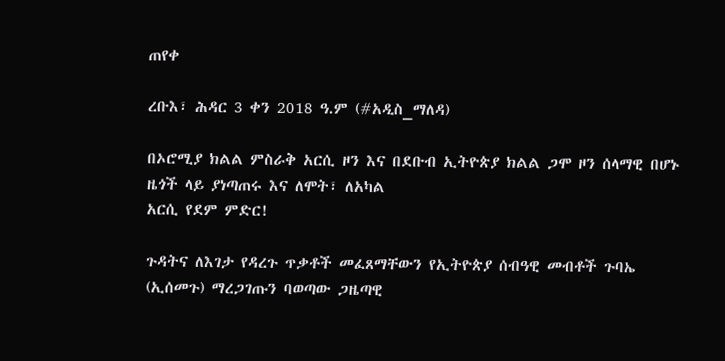ጠየቀ

ረቡእ፣ ሕዳር 3 ቀን 2018 ዓ.ም (#አዲስ_ማለዳ)

በኦሮሚያ ክልል ምስራቅ አርሲ ዞን እና በደቡብ ኢትዮጵያ ክልል ጋሞ ዞን ሰላማዊ በሆኑ ዜጎች ላይ ያነጣጠሩ እና ለሞት፣ ለአካል
አርሲ የደም ምድር!

ጉዳትና ለእገታ የዳረጉ ጥቃቶች መፈጸማቸውን የኢትዮጵያ ሰብዓዊ መብቶች ጉባኤ (ኢሰመጉ) ማረጋገጡን ባወጣው ጋዜጣዊ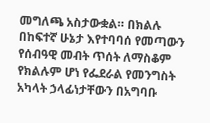መግለጫ አስታውቋል። በክልሉ በከፍተኛ ሁኔታ እየተባባሰ የመጣውን የሰብዓዊ መብት ጥሰት ለማስቆም የክልሉም ሆነ የፌደራል የመንግስት አካላት ኃላፊነታቸውን በአግባቡ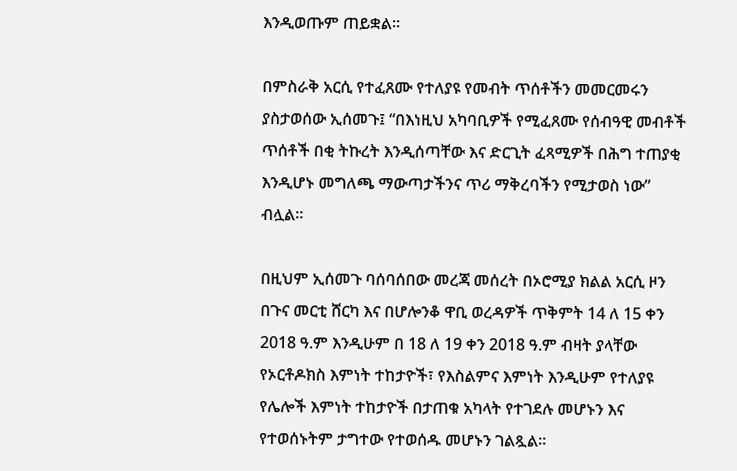እንዲወጡም ጠይቋል።

በምስራቅ አርሲ የተፈጸሙ የተለያዩ የመብት ጥሰቶችን መመርመሩን ያስታወሰው ኢሰመጉ፤ “በእነዚህ አካባቢዎች የሚፈጸሙ የሰብዓዊ መብቶች ጥሰቶች በቂ ትኩረት እንዲሰጣቸው እና ድርጊት ፈጻሚዎች በሕግ ተጠያቂ እንዲሆኑ መግለጫ ማውጣታችንና ጥሪ ማቅረባችን የሚታወስ ነው” ብሏል።

በዚህም ኢሰመጉ ባሰባሰበው መረጃ መሰረት በኦሮሚያ ክልል አርሲ ዞን በጉና መርቲ ሸርካ እና በሆሎንቆ ዋቢ ወረዳዎች ጥቅምት 14 ለ 15 ቀን 2018 ዓ.ም እንዲሁም በ 18 ለ 19 ቀን 2018 ዓ.ም ብዛት ያላቸው የኦርቶዶክስ እምነት ተከታዮች፣ የእስልምና እምነት እንዲሁም የተለያዩ የሌሎች እምነት ተከታዮች በታጠቁ አካላት የተገደሉ መሆኑን እና የተወሰኑትም ታግተው የተወሰዱ መሆኑን ገልጿል።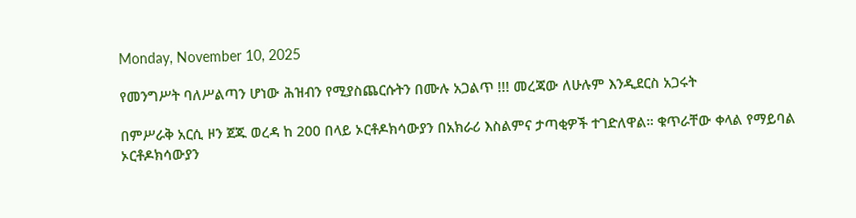Monday, November 10, 2025

የመንግሥት ባለሥልጣን ሆነው ሕዝብን የሚያስጨርሱትን በሙሉ አጋልጥ !!! መረጃው ለሁሉም እንዲደርስ አጋሩት

በምሥራቅ አርሲ ዞን ጀጁ ወረዳ ከ 200 በላይ ኦርቶዶክሳውያን በአክራሪ እስልምና ታጣቂዎች ተገድለዋል። ቁጥራቸው ቀላል የማይባል ኦርቶዶክሳውያን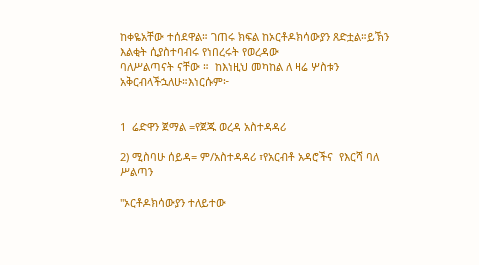ከቀዬአቸው ተሰደዋል። ገጠሩ ክፍል ከኦርቶዶክሳውያን ጸድቷል።ይኽን እልቂት ሲያስተባብሩ የነበረሩት የወረዳው
ባለሥልጣናት ናቸው ።  ከእነዚህ መካከል ለ ዛሬ ሦስቱን አቅርብላችኋለሁ።እነርሱም፦


1  ሬድዋን ጀማል =የጀጁ ወረዳ አስተዳዳሪ

2) ሚስባሁ ሰይዳ= ም/አስተዳዳሪ ፣የአርብቶ አዳሮችና  የእርሻ ባለ ሥልጣን

"ኦርቶዶክሳውያን ተለይተው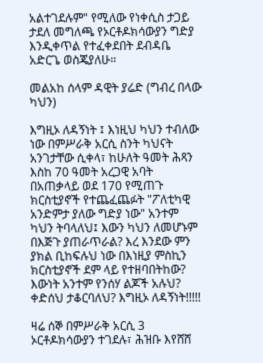አልተገደሉም" የሚለው የነቀሲስ ታጋይ ታደለ መግለጫ የኦርቶዶክሳውያን ግድያ እንዲቀጥል የተፈቀደበት ደብዳቤ አድርጌ ወስጄያለሁ።

መልአከ ሰላም ዳዊት ያሬድ (ግብረ በላው ካህን)

እግዚኦ ለዳኝነት ፤ እነዚህ ካህን ተብለው ነው በምሥራቅ አርሲ ስንት ካህናት አንገታቸው ሲቀላ፣ ከሁለት ዓመት ሕጻን እስከ 70 ዓመት አረጋዊ አባት በአጠቃላይ ወደ 170 የሚጠጉ ክርስቲያኖች የተጨፈጨፉት "ፖለቲካዊ አንድምታ ያለው ግድያ ነው" አንተም ካህን ትባላለህ፤ እውን ካህን ለመሆኑም በእጅጉ ያጠራጥራል? እረ እንደው ምን ያክል ቢከፍሉህ ነው በእነዚያ ምስኪን ክርስቲያኖች ደም ላይ የተዘባበትከው? እውነት አንተም የንሰሃ ልጆች አሉህ? ቀድሰህ ታቆርባለህ? እግዚኦ ለዳኝነት!!!!!

ዛሬ ሰኞ በምሥራቅ አርሲ 3 ኦርቶዶክሳውያን ተገደሉ፣ ሕዝቡ እየሸሸ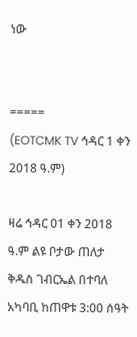ነው


=====
(EOTCMK TV ኅዳር 1 ቀን 2018 ዓ.ም)

ዛሬ ኅዳር 01 ቀን 2018 ዓ.ም ልዩ ቦታው ጠለታ ቅዱስ ገብርኤል በተባለ  አካባቢ ከጠዋቱ 3:00 ሰዓት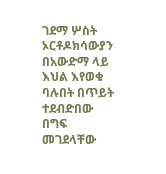ገደማ ሦስት ኦርቶዶክሳውያን በአውድማ ላይ እህል እየወቁ ባሉበት በጥይት ተደብድበው በግፍ መገደላቸው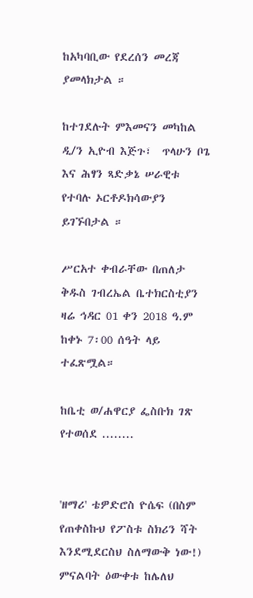ከአካባቢው የደረሰን መረጃ ያመላክታል ።

ከተገደሉት ምእመናን መካከል ዲ/ን ኢዮብ እጅጉ፣  ጥላሁን ቦጌ  እና ሕፃን ጻድቃኔ ሠራዊቱ  የተባሉ ኦርቶዶክሳውያን ይገኙበታል ።

ሥርአተ ቀብራቸው በጠለታ ቅዱስ ገብረኤል ቤተክርስቲያን ዛሬ ኅዳር 01 ቀን 2018 ዓ.ም  ከቀኑ 7፡00 ሰዓት ላይ ተፈጽሟል።

ከቤቲ ወ/ሐዋርያ ፌስቡክ ገጽ የተወሰደ ........


'ዘማሪ' ቴዎድሮስ ዮሴፍ (በስም የጠቀስኩህ የፖስቱ ስክሪን ሻት እንደሚደርስህ ስለማውቅ ነው!) ምናልባት ዕውቀቱ ከሌለህ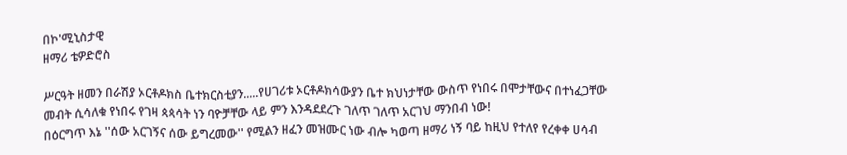በኮ'ሚኒስታዊ
ዘማሪ ቴዎድሮስ

ሥርዓት ዘመን በራሽያ ኦርቶዶክስ ቤተክርስቲያን.....የሀገሪቱ ኦርቶዶክሳውያን ቤተ ክህነታቸው ውስጥ የነበሩ በሞታቸውና በተነፈጋቸው መብት ሲሳለቁ የነበሩ የገዛ ጳጳሳት ነን ባዮቻቸው ላይ ምን እንዳደደረጉ ገለጥ ገለጥ አርገህ ማንበብ ነው!
በዕርግጥ እኔ ''ሰው አርገኝና ሰው ይግረመው'' የሚልን ዘፈን መዝሙር ነው ብሎ ካወጣ ዘማሪ ነኝ ባይ ከዚህ የተለየ የረቀቀ ሀሳብ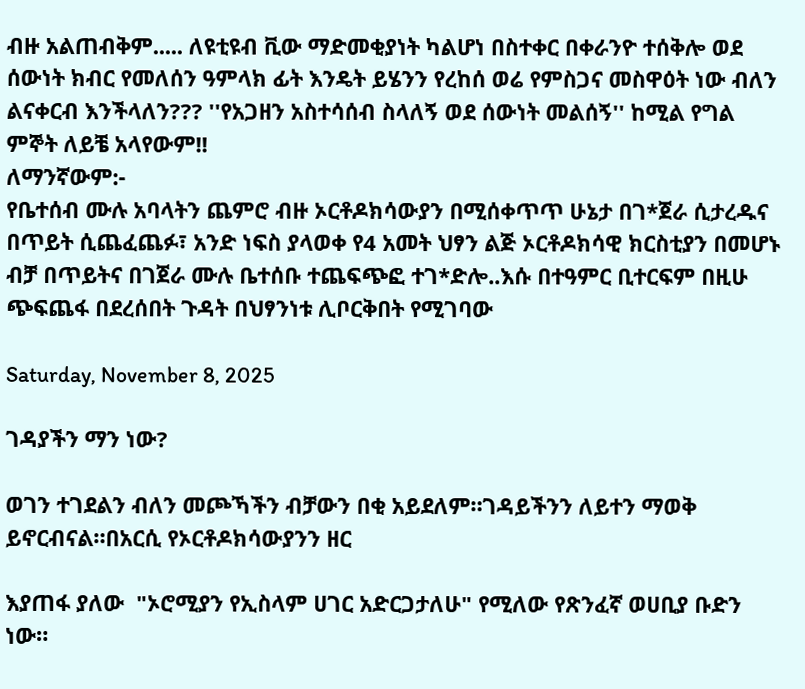ብዙ አልጠብቅም..... ለዩቲዩብ ቪው ማድመቂያነት ካልሆነ በስተቀር በቀራንዮ ተሰቅሎ ወደ ሰውነት ክብር የመለሰን ዓምላክ ፊት እንዴት ይሄንን የረከሰ ወሬ የምስጋና መስዋዕት ነው ብለን ልናቀርብ እንችላለን??? ''የአጋዘን አስተሳሰብ ስላለኝ ወደ ሰውነት መልሰኝ'' ከሚል የግል ምኞት ለይቼ አላየውም!!
ለማንኛውም:-
የቤተሰብ ሙሉ አባላትን ጨምሮ ብዙ ኦርቶዶክሳውያን በሚሰቀጥጥ ሁኔታ በገ*ጀራ ሲታረዱና በጥይት ሲጨፈጨፉ፣ አንድ ነፍስ ያላወቀ የ4 አመት ህፃን ልጅ ኦርቶዶክሳዊ ክርስቲያን በመሆኑ ብቻ በጥይትና በገጀራ ሙሉ ቤተሰቡ ተጨፍጭፎ ተገ*ድሎ..እሱ በተዓምር ቢተርፍም በዚሁ ጭፍጨፋ በደረሰበት ጉዳት በህፃንነቱ ሊቦርቅበት የሚገባው

Saturday, November 8, 2025

ገዳያችን ማን ነው?

ወገን ተገደልን ብለን መጮኻችን ብቻውን በቂ አይደለም።ገዳይችንን ለይተን ማወቅ ይኖርብናል።በአርሲ የኦርቶዶክሳውያንን ዘር

እያጠፋ ያለው  "ኦሮሚያን የኢስላም ሀገር አድርጋታለሁ" የሚለው የጽንፈኛ ወሀቢያ ቡድን ነው።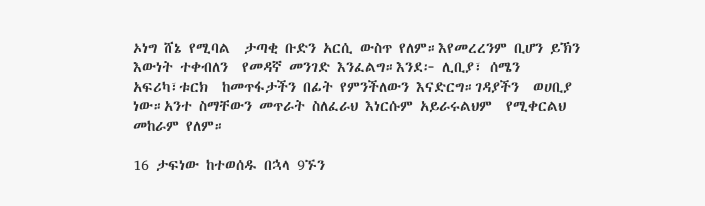ኦነግ ሸኔ የሚባል  ታጣቂ ቡድን አርሲ ውስጥ የለም።እየመረረንም ቢሆን ይኽን እውነት ተቀብለን  የመዳኛ መንገድ እንፈልግ።እንደ፦ ሊቢያ፣ ሰሜን አፍሪካ፣ቱርክ  ከመጥፋታችን በፊት የምንችለውን እናድርግ።ገዳያችን  ወሀቢያ ነው።አንተ ስማቸውን መጥራት ስለፈራህ እነርሱም አይራሩልህም  የሚቀርልህ መከራም የለም።

16 ታፍነው ከተወሰዱ በኋላ 9ኙን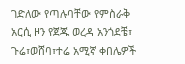ገድለው የጣሉባቸው የምስራቅ አርሲ ዞን የጀጁ ወረዳ አንጎደቼ፣ ጉሬ፣ወሸባ፣ተሬ አሚኛ ቀበሌዎች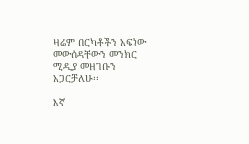ዛሬም በርካቶችን አፍነው መውሰዳቸውን መንክር ሚዲያ መዘገቡን አጋርቻለሁ፡፡

እኛ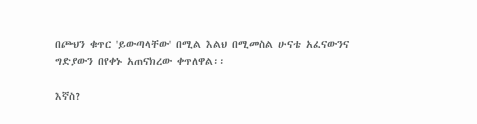በጮህን ቁጥር 'ይውጣላቸው' በሚል እልህ በሚመስል ሁናቴ አፈናውንና ግድያውን በየቀኑ አጠናክረው ቀጥለዋል፡፡

እኛስ?